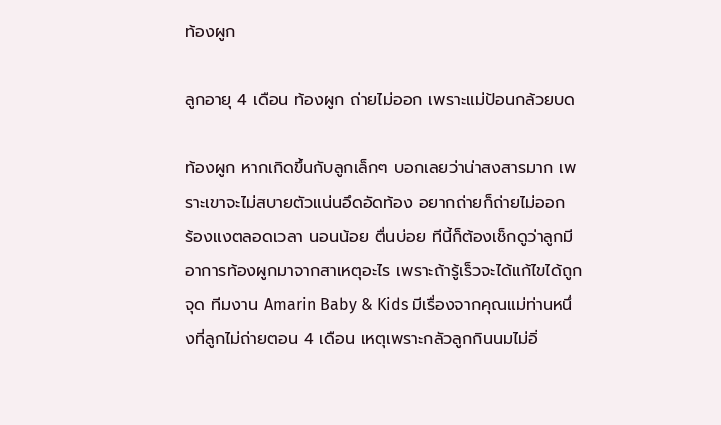ท้องผูก

ลูกอายุ 4 เดือน ท้องผูก ถ่ายไม่ออก เพราะแม่ป้อนกล้วยบด

ท้องผูก หากเกิดขึ้นกับลูกเล็กๆ บอกเลยว่าน่าสงสารมาก เพราะเขาจะไม่สบายตัวแน่นอึดอัดท้อง อยากถ่ายก็ถ่ายไม่ออก   ร้องแงตลอดเวลา นอนน้อย ตื่นบ่อย ทีนี้ก็ต้องเช็กดูว่าลูกมีอาการท้องผูกมาจากสาเหตุอะไร เพราะถ้ารู้เร็วจะได้แก้ไขได้ถูกจุด ทีมงาน Amarin Baby & Kids มีเรื่องจากคุณแม่ท่านหนึ่งที่ลูกไม่ถ่ายตอน 4 เดือน เหตุเพราะกลัวลูกกินนมไม่อิ่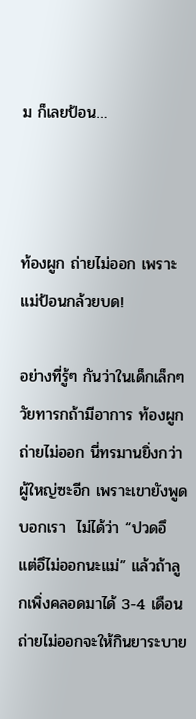ม ก็เลยป้อน…



ท้องผูก ถ่ายไม่ออก เพราะแม่ป้อนกล้วยบด!

อย่างที่รู้ๆ กันว่าในเด็กเล็กๆ วัยทารกถ้ามีอาการ ท้องผูก ถ่ายไม่ออก นี่ทรมานยิ่งกว่าผู้ใหญ่ซะอีก เพราะเขายังพูดบอกเรา  ไม่ได้ว่า “ปวดอึ แต่อึไม่ออกนะแม่” แล้วถ้าลูกเพิ่งคลอดมาได้ 3-4 เดือน ถ่ายไม่ออกจะให้กินยาระบาย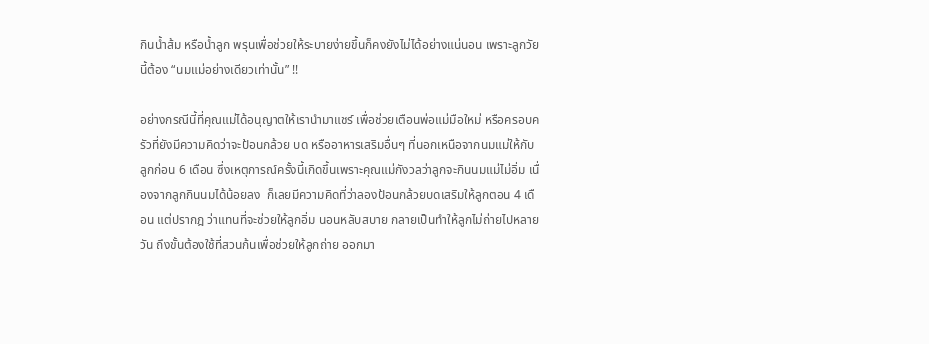กินน้ำส้ม หรือน้ำลูก พรุนเพื่อช่วยให้ระบายง่ายขึ้นก็คงยังไม่ได้อย่างแน่นอน เพราะลูกวัยนี้ต้อง “นมแม่อย่างเดียวเท่านั้น” !!

อย่างกรณีนี้ที่คุณแม่ได้อนุญาตให้เรานำมาแชร์ เพื่อช่วยเตือนพ่อแม่มือใหม่ หรือครอบครัวที่ยังมีความคิดว่าจะป้อนกล้วย บด หรืออาหารเสริมอื่นๆ ที่นอกเหนือจากนมแม่ให้กับลูกก่อน 6 เดือน ซึ่งเหตุการณ์ครั้งนี้เกิดขึ้นเพราะคุณแม่กังวลว่าลูกจะกินนมแม่ไม่อิ่ม เนื่องจากลูกกินนมได้น้อยลง  ก็เลยมีความคิดที่ว่าลองป้อนกล้วยบดเสริมให้ลูกตอน 4 เดือน แต่ปรากฎ ว่าแทนที่จะช่วยให้ลูกอิ่ม นอนหลับสบาย กลายเป็นทำให้ลูกไม่ถ่ายไปหลายวัน ถึงขั้นต้องใช้ที่สวนก้นเพื่อช่วยให้ลูกถ่าย ออกมา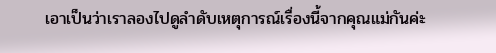เอาเป็นว่าเราลองไปดูลำดับเหตุการณ์เรื่องนี้จากคุณแม่กันค่ะ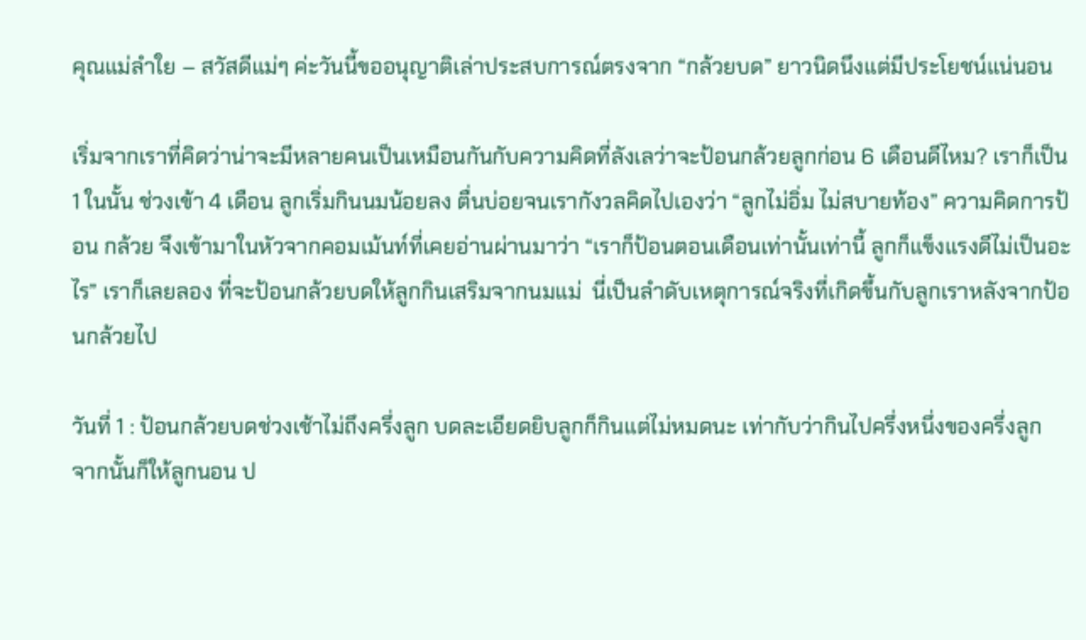คุณแม่ลำใย – สวัสดีแม่ๆ ค่ะวันนี้ขออนุญาติเล่าประสบการณ์ตรงจาก “กล้วยบด” ยาวนิดนึงแต่มีประโยชน์แน่นอน

เริ่มจากเราที่คิดว่าน่าจะมีหลายคนเป็นเหมือนกันกับความคิดที่ลังเลว่าจะป้อนกล้วยลูกก่อน 6 เดือนดีไหม? เราก็เป็น 1 ในนั้น ช่วงเข้า 4 เดือน ลูกเริ่มกินนมน้อยลง ตื่นบ่อยจนเรากังวลคิดไปเองว่า “ลูกไม่อิ่ม ไม่สบายท้อง” ความคิดการป้อน กล้วย จึงเข้ามาในหัวจากคอมเม้นท์ที่เคยอ่านผ่านมาว่า “เราก็ป้อนตอนเดือนเท่านั้นเท่านี้ ลูกก็แข็งแรงดีไม่เป็นอะไร” เราก็เลยลอง ที่จะป้อนกล้วยบดให้ลูกกินเสริมจากนมแม่  นี่เป็นลำดับเหตุการณ์จริงที่เกิดขึ้นกับลูกเราหลังจากป้อนกล้วยไป

วันที่ 1 : ป้อนกล้วยบดช่วงเช้าไม่ถึงครึ่งลูก บดละเอียดยิบลูกก็กินแต่ไม่หมดนะ เท่ากับว่ากินไปครึ่งหนึ่งของครึ่งลูก  จากนั้นก็ให้ลูกนอน ป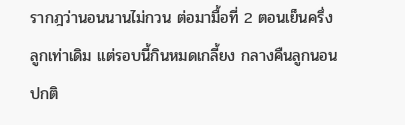รากฎว่านอนนานไม่กวน ต่อมามื้อที่ 2 ตอนเย็นครึ่งลูกเท่าเดิม แต่รอบนี้กินหมดเกลี้ยง กลางคืนลูกนอนปกติ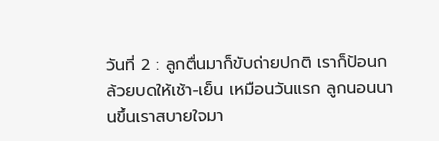วันที่ 2 : ลูกตื่นมาก็ขับถ่ายปกติ เราก็ป้อนกล้วยบดให้เช้า-เย็น เหมือนวันแรก ลูกนอนนานขึ้นเราสบายใจมา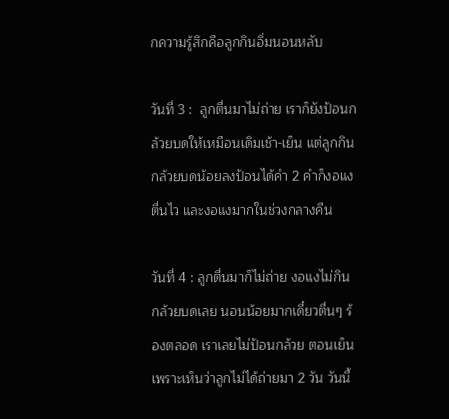กความรู้สึกคือลูกกินอิ่มนอนหลับ

วันที่ 3 :  ลูกตื่นมาไม่ถ่าย เราก็ยังป้อนกล้วยบดให้เหมือนเดิมเช้า-เย็น แต่ลูกกินกล้วยบดน้อยลงป้อนได้คำ 2 คำก็งอแง ตื่นไว และงอแงมากในช่วงกลางคืน

วันที่ 4 : ลูกตื่นมาก็ไม่ถ่าย งอแงไม่กินกล้วยบดเลย นอนน้อยมากเดี๋ยวตื่นๆ ร้องตลอด เราเลยไม่ป้อนกล้วย ตอนเย็นเพราะเห็นว่าลูกไม่ได้ถ่ายมา 2 วัน วันนี้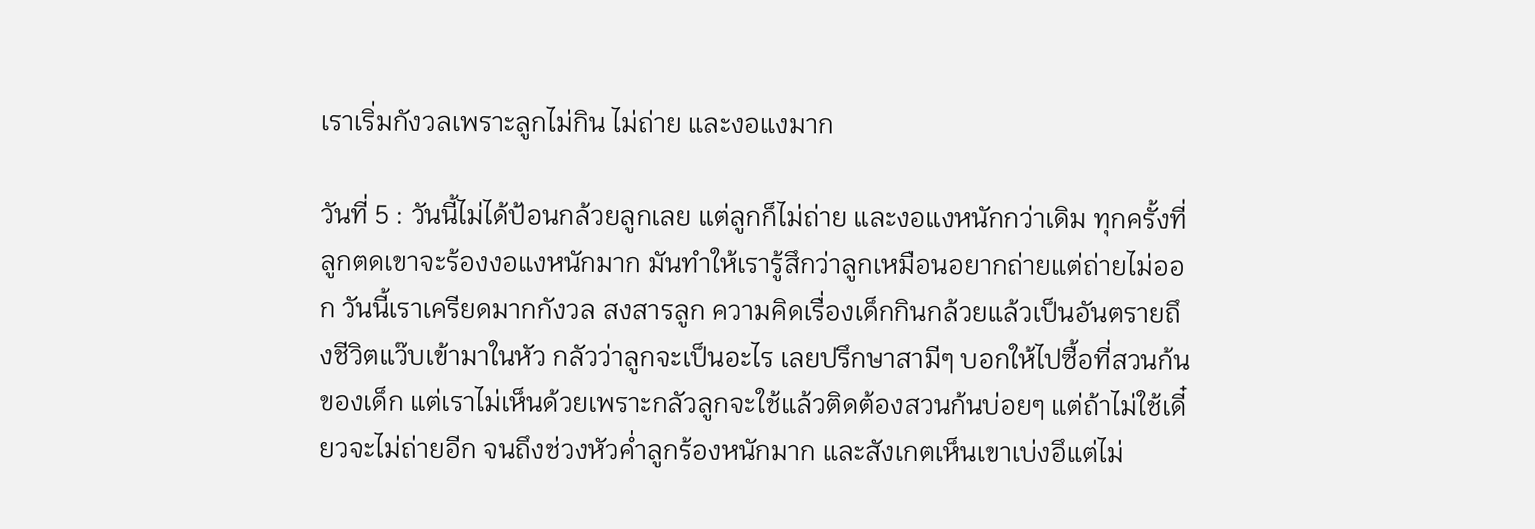เราเริ่มกังวลเพราะลูกไม่กิน ไม่ถ่าย และงอแงมาก

วันที่ 5 : วันนี้ไม่ได้ป้อนกล้วยลูกเลย แต่ลูกก็ไม่ถ่าย และงอแงหนักกว่าเดิม ทุกครั้งที่ลูกตดเขาจะร้องงอแงหนักมาก มันทำให้เรารู้สึกว่าลูกเหมือนอยากถ่ายแต่ถ่ายไม่ออก วันนี้เราเครียดมากกังวล สงสารลูก ความคิดเรื่องเด็กกินกล้วยแล้วเป็นอันตรายถึงชีวิตแว๊บเข้ามาในหัว กลัวว่าลูกจะเป็นอะไร เลยปรึกษาสามีๆ บอกให้ไปซื้อที่สวนก้นของเด็ก แต่เราไม่เห็นด้วยเพราะกลัวลูกจะใช้แล้วติดต้องสวนก้นบ่อยๆ แต่ถ้าไม่ใช้เดี๋ยวจะไม่ถ่ายอีก จนถึงช่วงหัวค่ำลูกร้องหนักมาก และสังเกตเห็นเขาเบ่งอึแต่ไม่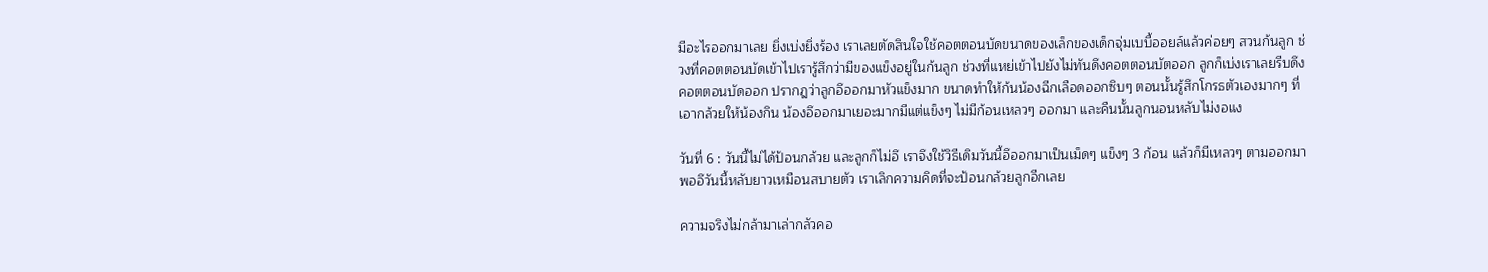มีอะไรออกมาเลย ยิ่งเบ่งยิ่งร้อง เราเลยตัดสินใจใช้คอตตอนบัดขนาดของเล็กของเด็กจุ่มเบบี้ออยล์แล้วค่อยๆ สวนก้นลูก ช่วงที่คอตตอนบัดเข้าไปเรารู้สึกว่ามีของแข็งอยู่ในก้นลูก ช่วงที่แหย่เข้าไปยังไม่ทันดึงคอตตอนบัตออก ลูกก็เบ่งเราเลยรีบดึงคอตตอนบัดออก ปรากฎว่าลูกอึออกมาหัวแข็งมาก ขนาดทำให้ก้นน้องฉีกเลือดออกซิบๆ ตอนนั้นรู้สึกโกรธตัวเองมากๆ ที่เอากล้วยให้น้องกิน น้องอึออกมาเยอะมากมีแต่แข็งๆ ไม่มีก้อนเหลวๆ ออกมา และคืนนั้นลูกนอนหลับไม่งอแง

วันที่ 6 : วันนี้ไม่ได้ป้อนกล้วย และลูกก็ไม่อึ เราจึงใช้วิธีเดิมวันนี้อึออกมาเป็นเม็ดๆ แข็งๆ 3 ก้อน แล้วก็มีเหลวๆ ตามออกมา พออึวันนี้หลับยาวเหมือนสบายตัว เราเลิกความคิดที่จะป้อนกล้วยลูกอีกเลย

ความจริงไม่กล้ามาเล่ากลัวคอ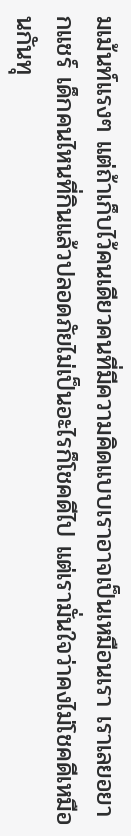มเม้นท์แรงๆ แต่ถ้าเก็บไว้คนเดียวคนที่มีความคิดแบบเราอาจเป็นเหมือนเรา เราเลยอยากแชร์ เด็กคนไหนที่กินแล้วปลอดภัยไม่เป็นอะไรก็โชคดีไป แต่เรามั่นใจว่าคงไม่โชคดีเหมือนกันทุ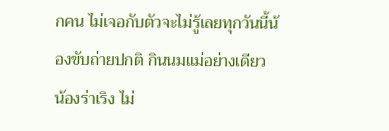กคน ไม่เจอกับตัวจะไม่รู้เลยทุกวันนี้น้องขับถ่ายปกติ กินนมแม่อย่างเดียว น้องร่าเริง ไม่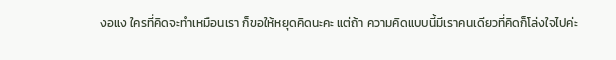งอแง ใครที่คิดจะทำเหมือนเรา ก็ขอให้หยุดคิดนะคะ แต่ถ้า ความคิดแบบนี้มีเราคนเดียวที่คิดก็โล่งใจไปค่ะ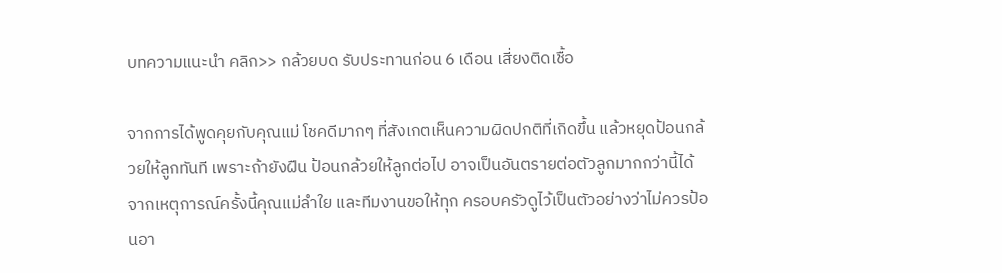บทความแนะนำ คลิก>> กล้วยบด รับประทานก่อน 6 เดือน เสี่ยงติดเชื้อ

จากการได้พูดคุยกับคุณแม่ โชคดีมากๆ ที่สังเกตเห็นความผิดปกติที่เกิดขึ้น แล้วหยุดป้อนกล้วยให้ลูกทันที เพราะถ้ายังฝืน ป้อนกล้วยให้ลูกต่อไป อาจเป็นอันตรายต่อตัวลูกมากกว่านี้ได้  จากเหตุการณ์ครั้งนี้คุณแม่ลำใย และทีมงานขอให้ทุก ครอบครัวดูไว้เป็นตัวอย่างว่าไม่ควรป้อนอา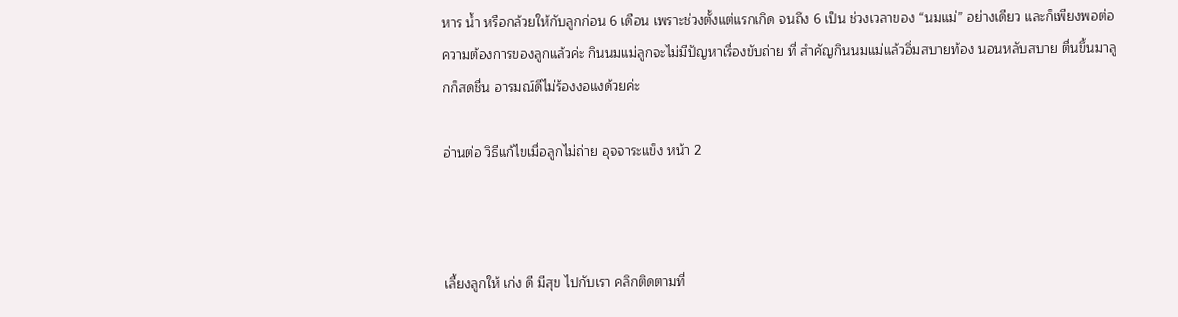หาร น้ำ หรือกล้วยให้กับลูกก่อน 6 เดือน เพราะช่วงตั้งแต่แรกเกิด จนถึง 6 เป็น ช่วงเวลาของ “นมแม่” อย่างเดียว และก็เพียงพอต่อความต้องการของลูกแล้วค่ะ กินนมแม่ลูกจะไม่มีปัญหาเรื่องขับถ่าย ที่ สำคัญกินนมแม่แล้วอิ่มสบายท้อง นอนหลับสบาย ตื่นขึ้นมาลูกก็สดชื่น อารมณ์ดีไม่ร้องงอแงด้วยค่ะ

อ่านต่อ วิธีแก้ไขเมื่อลูกไม่ถ่าย อุจจาระแข็ง หน้า 2



เลี้ยงลูกให้ เก่ง ดี มีสุข ไปกับเรา คลิกติดตามที่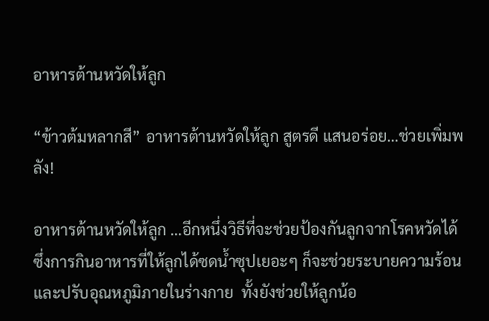อาหารต้านหวัดให้ลูก

“ข้าวต้มหลากสี” อาหารต้านหวัดให้ลูก สูตรดี แสนอร่อย…ช่วยเพิ่มพลัง!

อาหารต้านหวัดให้ลูก …อีกหนึ่งวิธีที่จะช่วยป้องกันลูกจากโรคหวัดได้ ซึ่งการกินอาหารที่ให้ลูกได้ซดน้ำซุปเยอะๆ ก็จะช่วยระบายความร้อนและปรับอุณหภูมิภายในร่างกาย  ทั้งยังช่วยให้ลูกน้อ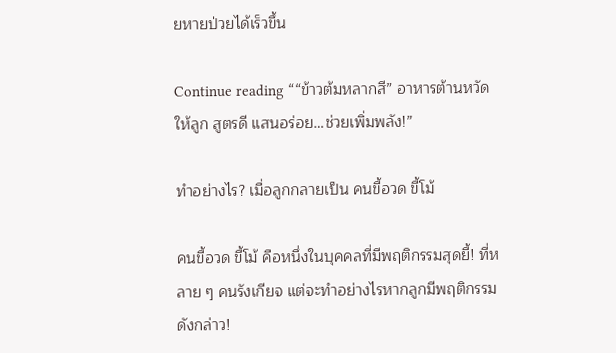ยหายป่วยได้เร็วขึ้น

Continue reading ““ข้าวต้มหลากสี” อาหารต้านหวัดให้ลูก สูตรดี แสนอร่อย…ช่วยเพิ่มพลัง!”

ทำอย่างไร? เมื่อลูกกลายเป็น คนขี้อวด ขี้โม้

คนขี้อวด ขี้โม้ คือหนึ่งในบุคคลที่มีพฤติกรรมสุดยี้! ที่หลาย ๆ คนรังเกียจ แต่จะทำอย่างไรหากลูกมีพฤติกรรมดังกล่าว!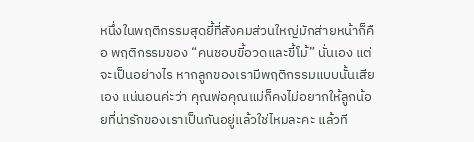หนึ่งในพฤติกรรมสุดยี้ที่สังคมส่วนใหญ่มักส่ายหน้าก็คือ พฤติกรรมของ “คนชอบขี้อวดและขี้โม้” นั่นเอง แต่จะเป็นอย่างไร หากลูกของเรามีพฤติกรรมแบบนั้นเสียเอง แน่นอนค่ะว่า คุณพ่อคุณแม่ก็คงไม่อยากให้ลูกน้อยที่น่ารักของเราเป็นกันอยู่แล้วใช่ไหมละคะ แล้วที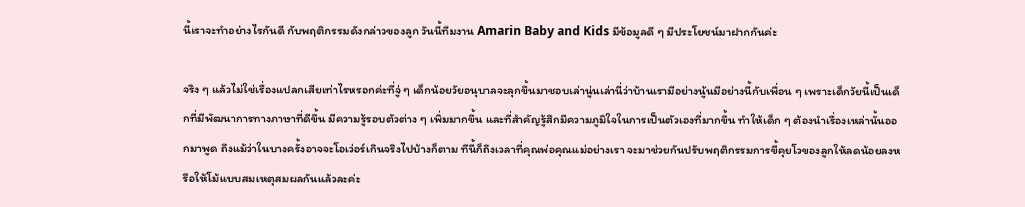นี้เราจะทำอย่างไรกันดี กับพฤติกรรมดังกล่าวของลูก วันนี้ทีมงาน Amarin Baby and Kids มีข้อมูลดี ๆ มีประโยชน์มาฝากกันค่ะ

จริง ๆ แล้วไม่ใช่เรื่องแปลกเสียเท่าไรหรอกค่ะที่จู่ ๆ เด็กน้อยวัยอนุบาลจะลุกขึ้นมาชอบเล่านู่นเล่านี่ว่าบ้านเรามีอย่างนู้นมีอย่างนี้กับเพื่อน ๆ เพราะเด็กวัยนี้เป็นเด็กที่มีพัฒนาการทางภาษาที่ดีขึ้น มีความรู้รอบตัวต่าง ๆ เพิ่มมากขึ้น และที่สำคัญรู้สึกมีความภูมิใจในการเป็นตัวเองที่มากขึ้น ทำให้เด็ก ๆ ต้องนำเรื่องเหล่านั้นออกมาพูด ถึงแม้ว่าในบางครั้งอาจจะโอเว่อร์เกินจริงไปบ้างก็ตาม ทีนี้ก็ถึงเวลาที่คุณพ่อคุณแม่อย่างเรา จะมาช่วยกันปรับพฤติกรรมการขี้คุยโวของลูกให้ลดน้อยลงหรือให้โม้แบบสมเหตุสมผลกันแล้วละค่ะ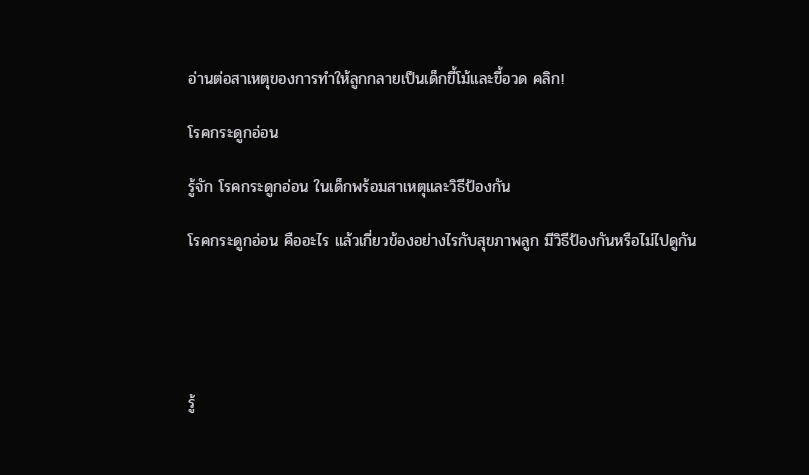อ่านต่อสาเหตุของการทำให้ลูกกลายเป็นเด็กขี้โม้และขี้อวด คลิก!

โรคกระดูกอ่อน

รู้จัก โรคกระดูกอ่อน ในเด็กพร้อมสาเหตุและวิธีป้องกัน

โรคกระดูกอ่อน คืออะไร แล้วเกี่ยวข้องอย่างไรกับสุขภาพลูก มีวิธีป้องกันหรือไม่ไปดูกัน





รู้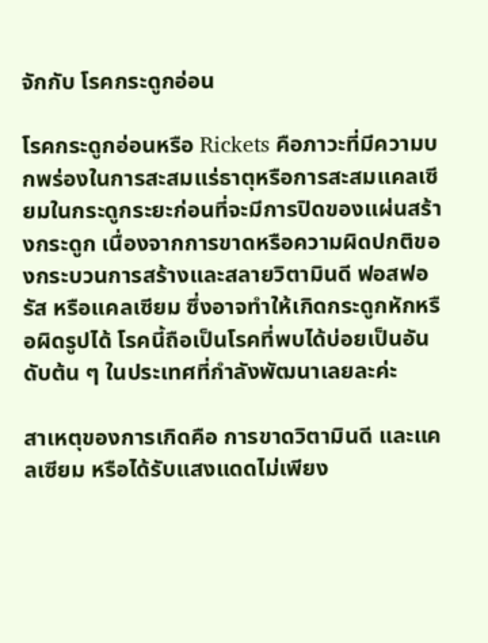จักกับ โรคกระดูกอ่อน

โรคกระดูกอ่อนหรือ Rickets คือภาวะที่มีความบกพร่องในการสะสมแร่ธาตุหรือการสะสมแคลเซียมในกระดูกระยะก่อนที่จะมีการปิดของแผ่นสร้างกระดูก เนื่องจากการขาดหรือความผิดปกติของกระบวนการสร้างและสลายวิตามินดี ฟอสฟอรัส หรือแคลเซียม ซึ่งอาจทำให้เกิดกระดูกหักหรือผิดรูปได้ โรคนี้ถือเป็นโรคที่พบได้บ่อยเป็นอันดับต้น ๆ ในประเทศที่กำลังพัฒนาเลยละค่ะ

สาเหตุของการเกิดคือ การขาดวิตามินดี และแคลเซียม หรือได้รับแสงแดดไม่เพียง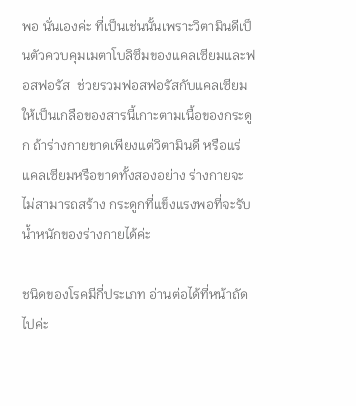พอ นั่นเองค่ะ ที่เป็นเช่นนั้นเพราะวิตามินดีเป็นตัวควบคุมเมตาโบลิซึมของแคลเซียมและฟอสฟอรัส  ช่วยรวมฟอสฟอรัสกับแคลเซียมให้เป็นเกลือของสารนี้เกาะตามเนื้อของกระดูก ถ้าร่างกายขาดเพียงแต่วิตามินดี หรือแร่แคลเซียมหรือขาดทั้งสองอย่าง ร่างกายจะไม่สามารถสร้าง กระดูกที่แข็งแรงพอที่จะรับน้ำหนักของร่างกายได้ค่ะ

ชนิดของโรคมีกี่ประเภท อ่านต่อได้ที่หน้าถัดไปค่ะ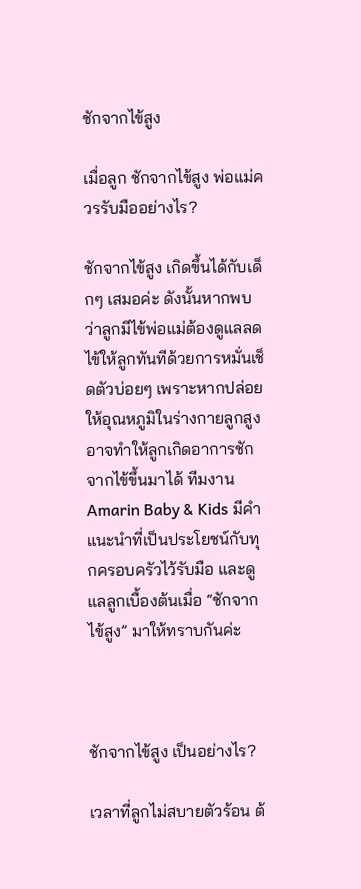ชักจากไข้สูง

เมื่อลูก ชักจากไข้สูง พ่อแม่ควรรับมืออย่างไร?

ชักจากไข้สูง เกิดขึ้นได้กับเด็กๆ เสมอค่ะ ดังนั้นหากพบว่าลูกมีไข้พ่อแม่ต้องดูแลลดไข้ให้ลูกทันทีด้วยการหมั่นเช็ดตัวบ่อยๆ เพราะหากปล่อยให้อุณหภูมิในร่างกายลูกสูง อาจทำให้ลูกเกิดอาการชักจากไข้ขึ้นมาได้ ทีมงาน Amarin Baby & Kids มีคำแนะนำที่เป็นประโยชน์กับทุกครอบครัวไว้รับมือ และดูแลลูกเบื้องต้นเมื่อ “ชักจากไข้สูง” มาให้ทราบกันค่ะ



ชักจากไข้สูง เป็นอย่างไร?

เวลาที่ลูกไม่สบายตัวร้อน ต้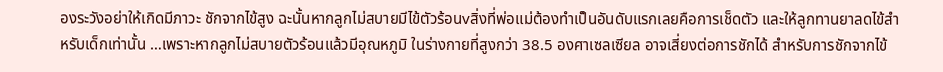องระวังอย่าให้เกิดมีภาวะ ชักจากไข้สูง ฉะนั้นหากลูกไม่สบายมีไข้ตัวร้อนvสิ่งที่พ่อแม่ต้องทำเป็นอันดับแรกเลยคือการเช็ดตัว และให้ลูกทานยาลดไข้สำหรับเด็กเท่านั้น …เพราะหากลูกไม่สบายตัวร้อนแล้วมีอุณหภูมิ ในร่างกายที่สูงกว่า 38.5 องศาเซลเซียล อาจเสี่ยงต่อการชักได้ สำหรับการชักจากไข้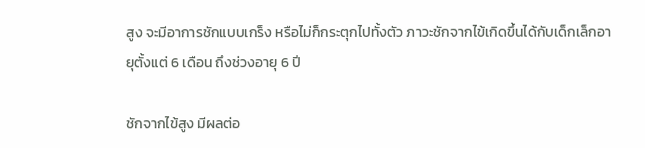สูง จะมีอาการชักแบบเกร็ง หรือไม่ก็กระตุกไปทั้งตัว ภาวะชักจากไข้เกิดขึ้นได้กับเด็กเล็กอายุตั้งแต่ 6 เดือน ถึงช่วงอายุ 6 ปี

ชักจากไข้สูง มีผลต่อ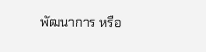พัฒนาการ หรือ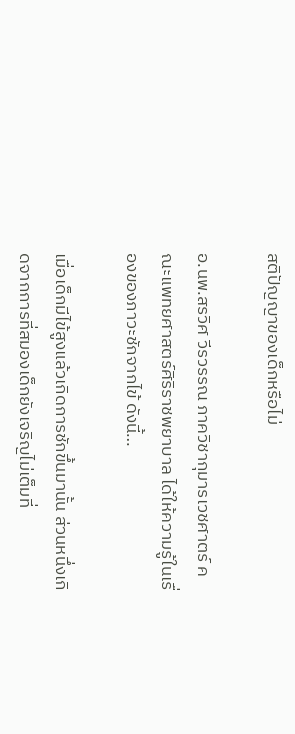สติปัญญาของเด็กหรือไม่

อ.นพ.สรวิศ วีรวรรณ ภาควิชากุมารเวชศาตร์ คณะแพทยศาสตร์ศิริราชพยาบาล ได้ให้ความรู้ในเรื่องของภาวะชักจากไข้ ดังนี้…

เมื่อเด็กมีไข้สูงแล้วเกิดการชักขึ้นมานั้น ส่วนหนึ่งเกิดจากการที่สมองเด็กยังเจริญไม่เต็มที่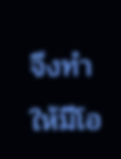จึงทำให้มีโอ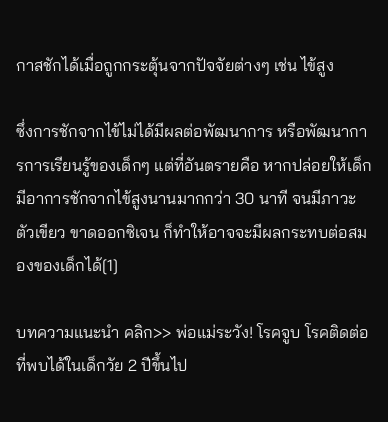กาสชักได้เมื่อถูกกระตุ้นจากปัจจัยต่างๆ เช่น ไข้สูง

ซึ่งการชักจากไข้ไม่ได้มีผลต่อพัฒนาการ หรือพัฒนาการการเรียนรู้ของเด็กๆ แต่ที่อันตรายคือ หากปล่อยให้เด็กมีอาการชักจากไข้สูงนานมากกว่า 30 นาที จนมีภาวะตัวเขียว ขาดออกซิเจน ก็ทำให้อาจจะมีผลกระทบต่อสมองของเด็กได้[1]

บทความแนะนำ คลิก>> พ่อแม่ระวัง! โรคจูบ โรคติดต่อที่พบได้ในเด็กวัย 2 ปีขึ้นไป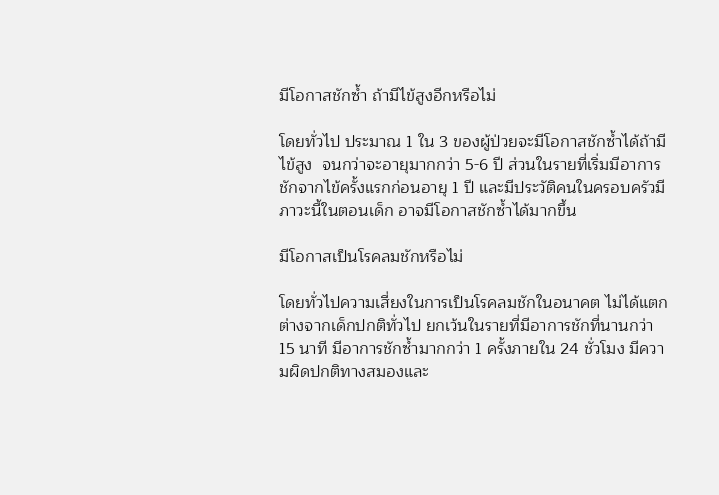มีโอกาสชักซ้ำ ถ้ามีไข้สูงอีกหรือไม่

โดยทั่วไป ประมาณ 1 ใน 3 ของผู้ป่วยจะมีโอกาสชักซ้ำได้ถ้ามีไข้สูง  จนกว่าจะอายุมากกว่า 5-6 ปี ส่วนในรายที่เริ่มมีอาการชักจากไข้ครั้งแรกก่อนอายุ 1 ปี และมีประวัติคนในครอบครัวมีภาวะนี้ในตอนเด็ก อาจมีโอกาสชักซ้ำได้มากขึ้น

มีโอกาสเป็นโรคลมชักหรือไม่

โดยทั่วไปความเสี่ยงในการเป็นโรคลมชักในอนาคต ไม่ได้แตกต่างจากเด็กปกติทั่วไป ยกเว้นในรายที่มีอาการชักที่นานกว่า 15 นาที มีอาการชักซ้ำมากกว่า 1 ครั้งภายใน 24 ชั่วโมง มีความผิดปกติทางสมองและ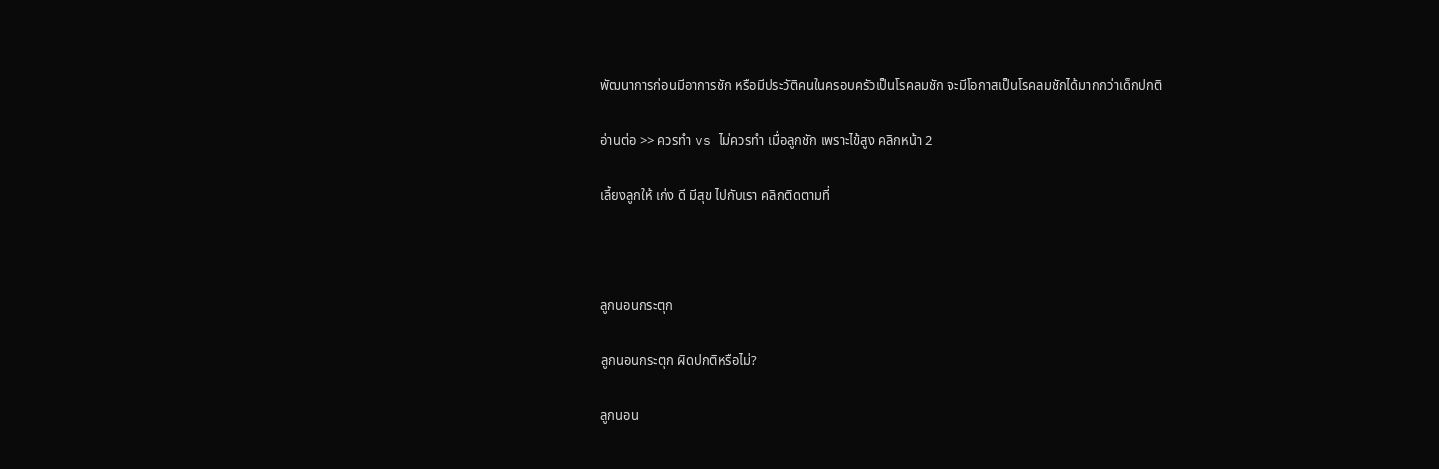พัฒนาการก่อนมีอาการชัก หรือมีประวัติคนในครอบครัวเป็นโรคลมชัก จะมีโอกาสเป็นโรคลมชักได้มากกว่าเด็กปกติ

อ่านต่อ >> ควรทำ vs ไม่ควรทำ เมื่อลูกชัก เพราะไข้สูง คลิกหน้า 2

เลี้ยงลูกให้ เก่ง ดี มีสุข ไปกับเรา คลิกติดตามที่



ลูกนอนกระตุก

ลูกนอนกระตุก ผิดปกติหรือไม่?

ลูกนอน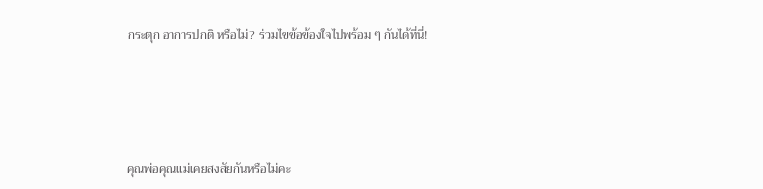กระตุก อาการปกติ หรือไม่? ร่วมไขข้อข้องใจไปพร้อม ๆ กันได้ที่นี่!





คุณพ่อคุณแม่เคยสงสัยกันหรือไม่คะ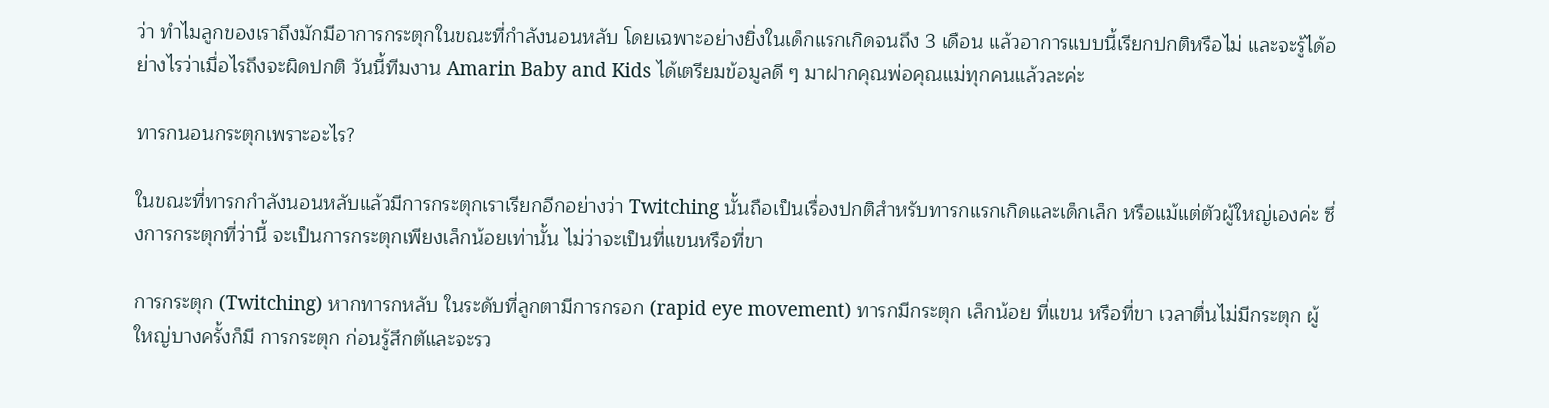ว่า ทำไมลูกของเราถึงมักมีอาการกระตุกในขณะที่กำลังนอนหลับ โดยเฉพาะอย่างยิ่งในเด็กแรกเกิดจนถึง 3 เดือน แล้วอาการแบบนี้เรียกปกติหรือไม่ และจะรู้ได้อย่างไรว่าเมื่อไรถึงจะผิดปกติ วันนี้ทีมงาน Amarin Baby and Kids ได้เตรียมข้อมูลดี ๆ มาฝากคุณพ่อคุณแม่ทุกคนแล้วละค่ะ

ทารกนอนกระตุกเพราะอะไร?

ในขณะที่ทารกกำลังนอนหลับแล้วมีการกระตุกเราเรียกอีกอย่างว่า Twitching นั้นถือเป็นเรื่องปกติสำหรับทารกแรกเกิดและเด็กเล็ก หรือแม้แต่ตัวผู้ใหญ่เองค่ะ ซึ่งการกระตุกที่ว่านี้ จะเป็นการกระตุกเพียงเล็กน้อยเท่านั้น ไม่ว่าจะเป็นที่แขนหรือที่ขา

การกระตุก (Twitching) หากทารกหลับ ในระดับที่ลูกตามีการกรอก (rapid eye movement) ทารกมีกระตุก เล็กน้อย ที่แขน หรือที่ขา เวลาตื่นไม่มีกระตุก ผู้ใหญ่บางครั้งก็มี การกระตุก ก่อนรู้สึกตัและจะรว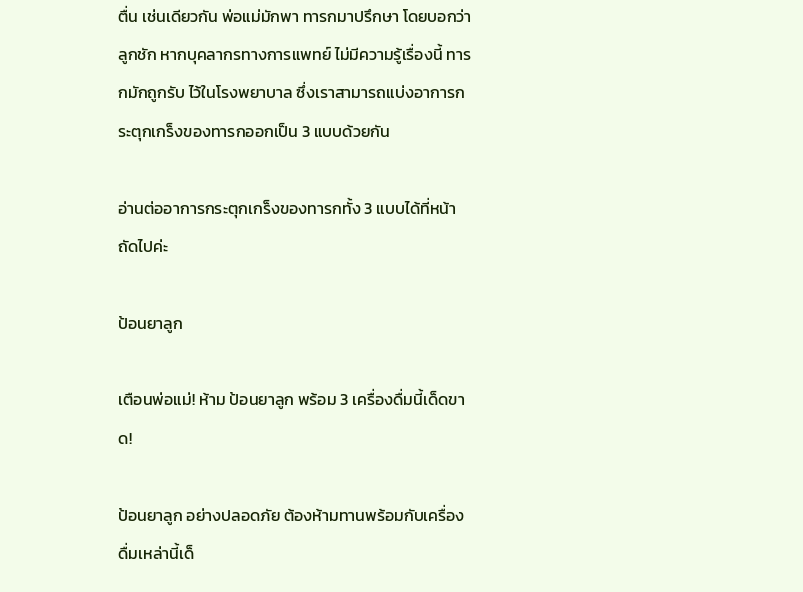ตื่น เช่นเดียวกัน พ่อแม่มักพา ทารกมาปรึกษา โดยบอกว่าลูกชัก หากบุคลากรทางการแพทย์ ไม่มีความรู้เรื่องนี้ ทารกมักถูกรับ ไว้ในโรงพยาบาล ซึ่งเราสามารถแบ่งอาการกระตุกเกร็งของทารกออกเป็น 3 แบบด้วยกัน

อ่านต่ออาการกระตุกเกร็งของทารกทั้ง 3 แบบได้ที่หน้าถัดไปค่ะ

ป้อนยาลูก

เตือนพ่อแม่! ห้าม ป้อนยาลูก พร้อม 3 เครื่องดื่มนี้เด็ดขาด!

ป้อนยาลูก อย่างปลอดภัย ต้องห้ามทานพร้อมกับเครื่องดื่มเหล่านี้เด็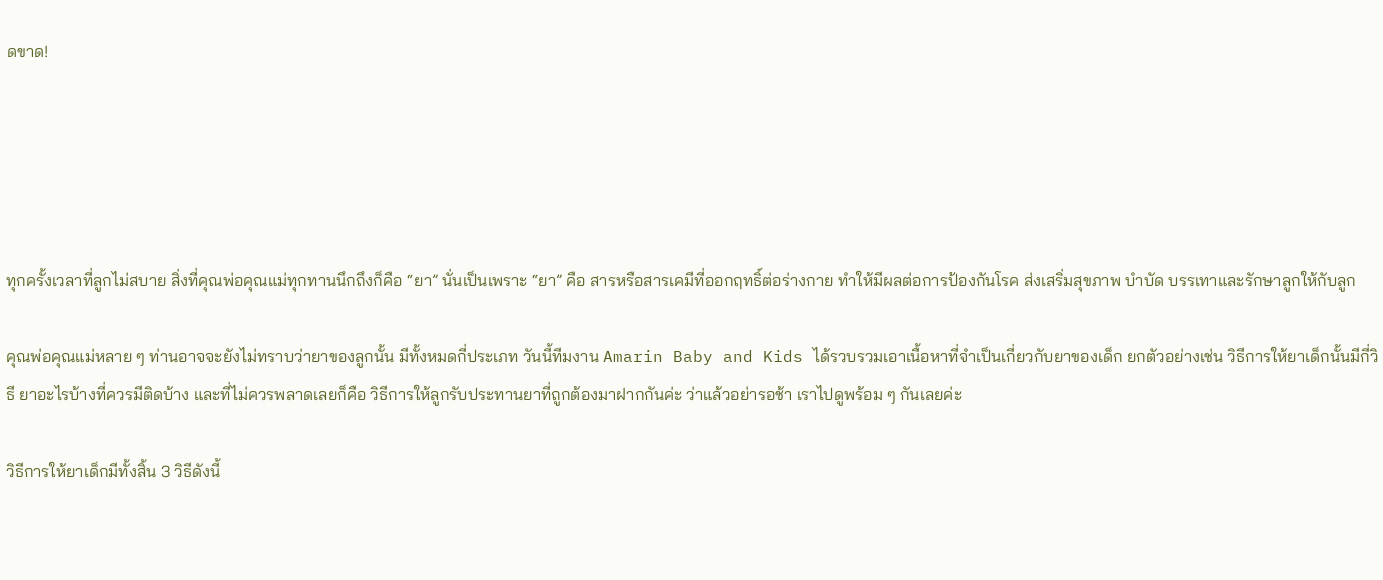ดขาด!





ทุกครั้งเวลาที่ลูกไม่สบาย สิ่งที่คุณพ่อคุณแม่ทุกทานนึกถึงก็คือ “ยา” นั่นเป็นเพราะ “ยา” คือ สารหรือสารเคมีที่ออกฤทธิ์ต่อร่างกาย ทำให้มีผลต่อการป้องกันโรค ส่งเสริ่มสุขภาพ บำบัด บรรเทาและรักษาลูกให้กับลูก

คุณพ่อคุณแม่หลาย ๆ ท่านอาจจะยังไม่ทราบว่ายาของลูกนั้น มีทั้งหมดกี่ประเภท วันนี้ทีมงาน Amarin Baby and Kids ได้รวบรวมเอาเนื้อหาที่จำเป็นเกี่ยวกับยาของเด็ก ยกตัวอย่างเช่น วิธีการให้ยาเด็กนั้นมีกี่วิธี ยาอะไรบ้างที่ควรมีติดบ้าง และที่ไม่ควรพลาดเลยก็คือ วิธีการให้ลูกรับประทานยาที่ถูกต้องมาฝากกันค่ะ ว่าแล้วอย่ารอช้า เราไปดูพร้อม ๆ กันเลยค่ะ

วิธีการให้ยาเด็กมีทั้งสิ้น 3 วิธีดังนี้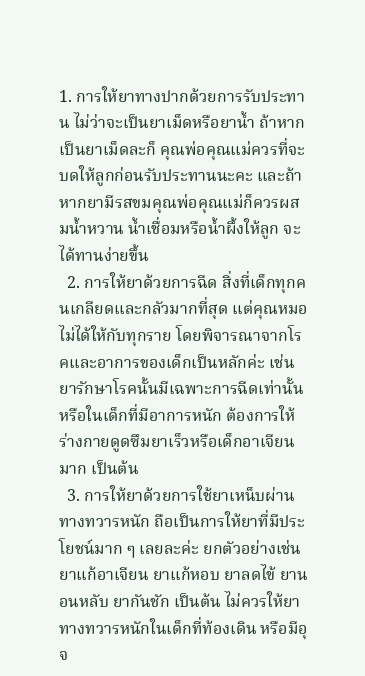1. การให้ยาทางปากด้วยการรับประทาน ไม่ว่าจะเป็นยาเม็ดหรือยาน้ำ ถ้าหากเป็นยาเม็ดละก็ คุณพ่อคุณแม่ควรที่จะบดให้ลูกก่อนรับประทานนะคะ และถ้าหากยามีรสขมคุณพ่อคุณแม่ก็ควรผสมน้ำหวาน น้ำเชื่อมหรือน้ำผึ้งให้ลูก จะได้ทานง่ายขึ้น
  2. การให้ยาด้วยการฉีด สิ่งที่เด็กทุกคนเกลียดและกลัวมากที่สุด แต่คุณหมอไม่ได้ให้กับทุกราย โดยพิจารณาจากโรคและอาการของเด็กเป็นหลักค่ะ เช่น ยารักษาโรคนั้นมีเฉพาะการฉีดเท่านั้น หรือในเด็กที่มีอาการหนัก ต้องการให้ร่างกายดูดซึมยาเร็วหรือเด็กอาเจียนมาก เป็นต้น
  3. การให้ยาด้วยการใช้ยาเหน็บผ่านทางทวารหนัก ถือเป็นการให้ยาที่มีประโยชน์มาก ๆ เลยละค่ะ ยกตัวอย่างเช่น ยาแก้อาเจียน ยาแก้หอบ ยาลดไข้ ยานอนหลับ ยากันชัก เป็นต้น ไม่ควรให้ยาทางทวารหนักในเด็กที่ท้องเดิน หรือมีอุจ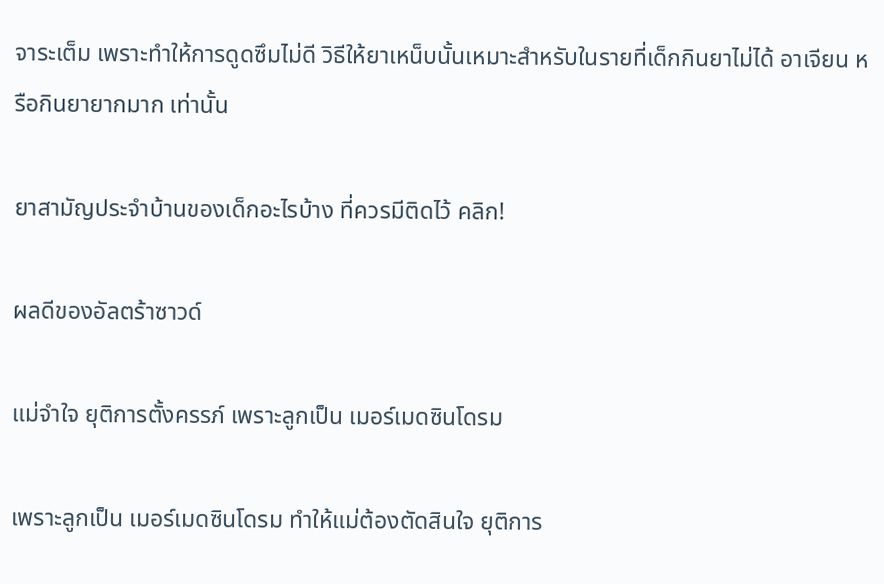จาระเต็ม เพราะทำให้การดูดซึมไม่ดี วิธีให้ยาเหน็บนั้นเหมาะสำหรับในรายที่เด็กกินยาไม่ได้ อาเจียน หรือกินยายากมาก เท่านั้น

ยาสามัญประจำบ้านของเด็กอะไรบ้าง ที่ควรมีติดไว้ คลิก!

ผลดีของอัลตร้าซาวด์

แม่จำใจ ยุติการตั้งครรภ์ เพราะลูกเป็น เมอร์เมดซินโดรม

เพราะลูกเป็น เมอร์เมดซินโดรม ทำให้แม่ต้องตัดสินใจ ยุติการ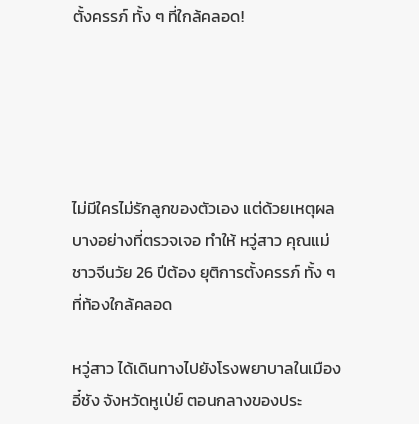ตั้งครรภ์ ทั้ง ๆ ที่ใกล้คลอด!





ไม่มีใครไม่รักลูกของตัวเอง แต่ด้วยเหตุผลบางอย่างที่ตรวจเจอ ทำให้ หวู่สาว คุณแม่ชาวจีนวัย 26 ปีต้อง ยุติการตั้งครรภ์ ทั้ง ๆ ที่ท้องใกล้คลอด

หวู่สาว ได้เดินทางไปยังโรงพยาบาลในเมืองอี๋ชัง จังหวัดหูเป่ย์ ตอนกลางของประ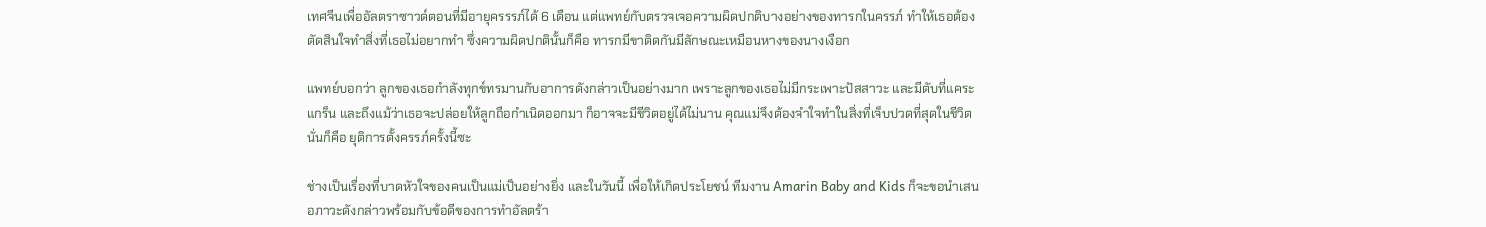เทศจีนเพื่ออัลตราซาวด์ตอนที่มีอายุครรรภ์ได้ 6 เดือน แต่แพทย์กับตรวจเจอความผิดปกติบางอย่างของทารกในครรภ์ ทำให้เธอต้องตัดสินใจทำสิ่งที่เธอไม่อยากทำ ซึ่งความผิดปกตินั้นก็คือ ทารกมีขาติดกันมีลักษณะเหมือนหางของนางเงือก

แพทย์บอกว่า ลูกของเธอกำลังทุกข์ทรมานกับอาการดังกล่าวเป็นอย่างมาก เพราะลูกของเธอไม่มีกระเพาะปัสสาวะ และมีตับที่แคระแกร็น และถึงแม้ว่าเธอจะปล่อยให้ลูกถือกำเนิดออกมา ก็อาจจะมีชีวิตอยู่ได้ไม่นาน คุณแม่จึงต้องจำใจทำในสิ่งที่เจ็บปวดที่สุดในชีวิต นั่นก็คือ ยุติการตั้งครรภ์ครั้งนี้ซะ

ช่างเป็นเรื่องที่บาดหัวใจของคนเป็นแม่เป็นอย่างยิ่ง และในวันนี้ เพื่อให้เกิดประโยชน์ ทีมงาน Amarin Baby and Kids ก็จะขอนำเสนอภาวะดังกล่าวพร้อมกับข้อดีของการทำอัลตร้า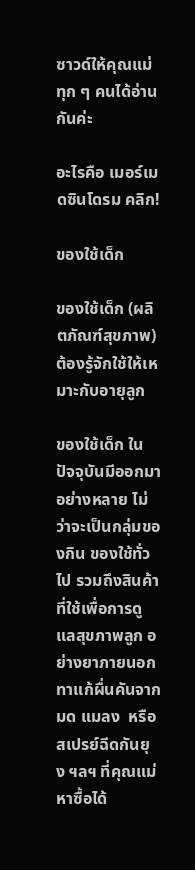ซาวด์ให้คุณแม่ทุก ๆ คนได้อ่านกันค่ะ

อะไรคือ เมอร์เมดซินโดรม คลิก!

ของใช้เด็ก

ของใช้เด็ก (ผลิตภัณฑ์สุขภาพ) ต้องรู้จักใช้ให้เหมาะกับอายุลูก

ของใช้เด็ก ในปัจจุบันมีออกมาอย่างหลาย ไม่ว่าจะเป็นกลุ่มของกิน ของใช้ทั่วไป รวมถึงสินค้าที่ใช้เพื่อการดูแลสุขภาพลูก อย่างยาภายนอกทาแก้ผื่นคันจากมด แมลง  หรือสเปรย์ฉีดกันยุง ฯลฯ ที่คุณแม่หาซื้อได้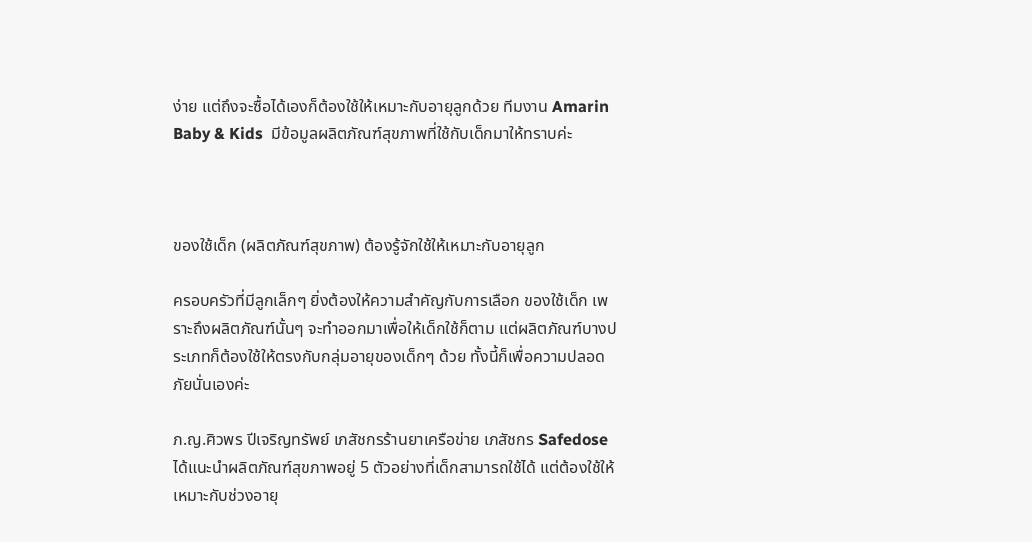ง่าย แต่ถึงจะซื้อได้เองก็ต้องใช้ให้เหมาะกับอายุลูกด้วย ทีมงาน Amarin Baby & Kids  มีข้อมูลผลิตภัณฑ์สุขภาพที่ใช้กับเด็กมาให้ทราบค่ะ



ของใช้เด็ก (ผลิตภัณฑ์สุขภาพ) ต้องรู้จักใช้ให้เหมาะกับอายุลูก

ครอบครัวที่มีลูกเล็กๆ ยิ่งต้องให้ความสำคัญกับการเลือก ของใช้เด็ก เพราะถึงผลิตภัณฑ์นั้นๆ จะทำออกมาเพื่อให้เด็กใช้ก็ตาม แต่ผลิตภัณฑ์บางประเภทก็ต้องใช้ให้ตรงกับกลุ่มอายุของเด็กๆ ด้วย ทั้งนี้ก็เพื่อความปลอดภัยนั่นเองค่ะ

ภ.ญ.ศิวพร ปีเจริญทรัพย์ เภสัชกรร้านยาเครือข่าย เภสัชกร Safedose ได้แนะนำผลิตภัณฑ์สุขภาพอยู่ 5 ตัวอย่างที่เด็กสามารถใช้ได้ แต่ต้องใช้ให้เหมาะกับช่วงอายุ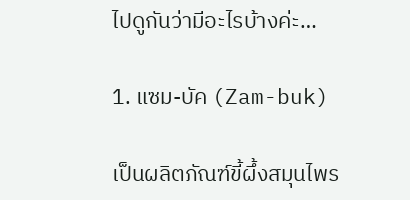ไปดูกันว่ามีอะไรบ้างค่ะ…

1. แซม-บัค (Zam-buk)

เป็นผลิตภัณฑ์ขี้ผึ้งสมุนไพร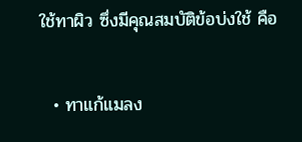ใช้ทาผิว ซึ่งมีคุณสมบัติข้อบ่งใช้ คือ

  • ทาแก้แมลง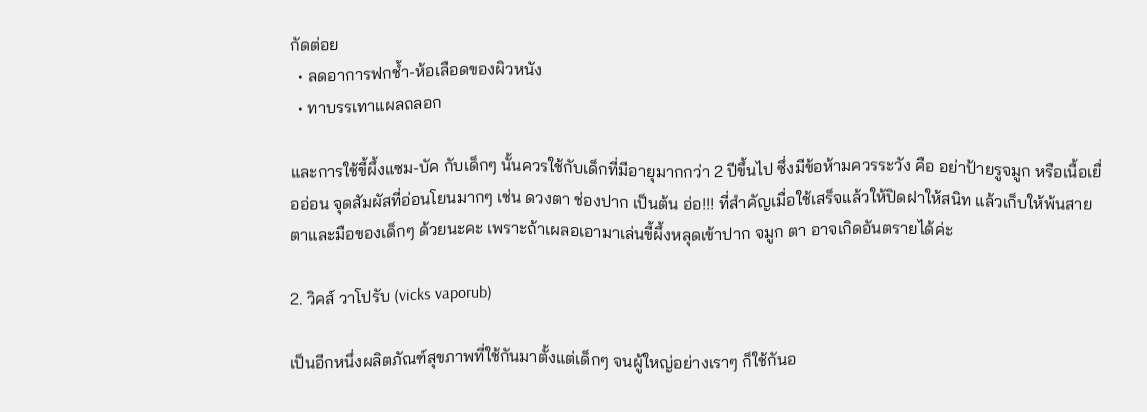กัดต่อย
  • ลดอาการฟกช้ำ-ห้อเลือดของผิวหนัง
  • ทาบรรเทาแผลถลอก

และการใช้ขี้ผึ้งแซม-บัค กับเด็กๆ นั้นควรใช้กับเด็กที่มีอายุมากกว่า 2 ปีขึ้นไป ซึ่งมีข้อห้ามควรระวัง คือ อย่าป้ายรูจมูก หรือเนื้อเยื่ออ่อน จุดสัมผัสที่อ่อนโยนมากๆ เช่น ดวงตา ช่องปาก เป็นต้น อ่อ!!! ที่สำคัญเมื่อใช้เสร็จแล้วให้ปิดฝาให้สนิท แล้วเก็บให้พ้นสายตาและมือของเด็กๆ ด้วยนะคะ เพราะถ้าเผลอเอามาเล่นขี้ผึ้งหลุดเข้าปาก จมูก ตา อาจเกิดอันตรายได้ค่ะ

2. วิคส์ วาโปรับ (vicks vaporub)

เป็นอีกหนึ่งผลิตภัณฑ์สุขภาพที่ใช้กันมาตั้งแต่เด็กๆ จนผู้ใหญ่อย่างเราๆ ก็ใช้กันอ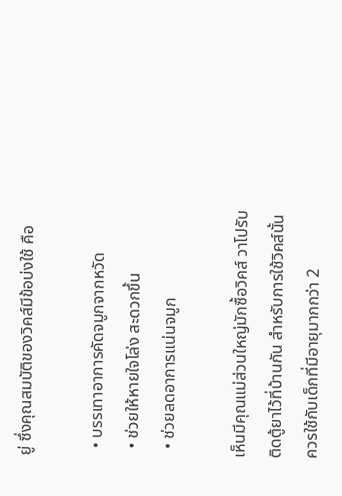ยู่ ซึ่งคุณสมบัติของวิคส์มีข้อบ่งใช้ คือ

  • บรรเทาอาการคัดจมูกจากหวัด
  • ช่วยให้หายใจโล่ง สะดวกขึ้น
  • ช่วยลดอาการแน่นจมูก

เห็นมีคุณแม่ส่วนใหญ่มักซื้อวิคส์ วาโปรับติดตู้ยาไว้ที่บ้านกัน สำหรับการใช้วิคส์นั้นควรใช้กับเด็กที่มีอายุมากกว่า 2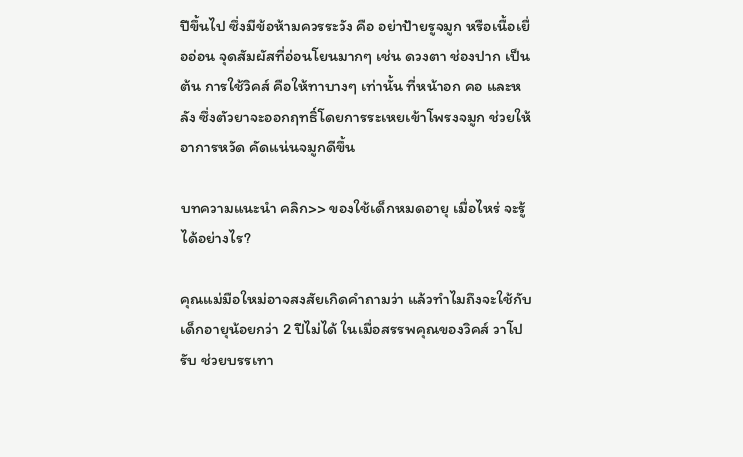ปีขึ้นไป ซึ่งมีข้อห้ามควรระวัง คือ อย่าป้ายรูจมูก หรือเนื้อเยื่ออ่อน จุดสัมผัสที่อ่อนโยนมากๆ เช่น ดวงตา ช่องปาก เป็นต้น การใช้วิคส์ คือให้ทาบางๆ เท่านั้น ที่หน้าอก คอ และหลัง ซึ่งตัวยาจะออกฤทธิ์โดยการระเหยเข้าโพรงจมูก ช่วยให้อาการหวัด คัดแน่นจมูกดีขึ้น

บทความแนะนำ คลิก>> ของใช้เด็กหมดอายุ เมื่อไหร่ จะรู้ได้อย่างไร?

คุณแม่มือใหม่อาจสงสัยเกิดคำถามว่า แล้วทำไมถึงจะใช้กับเด็กอายุน้อยกว่า 2 ปีไม่ได้ ในเมื่อสรรพคุณของวิคส์ วาโปรับ ช่วยบรรเทา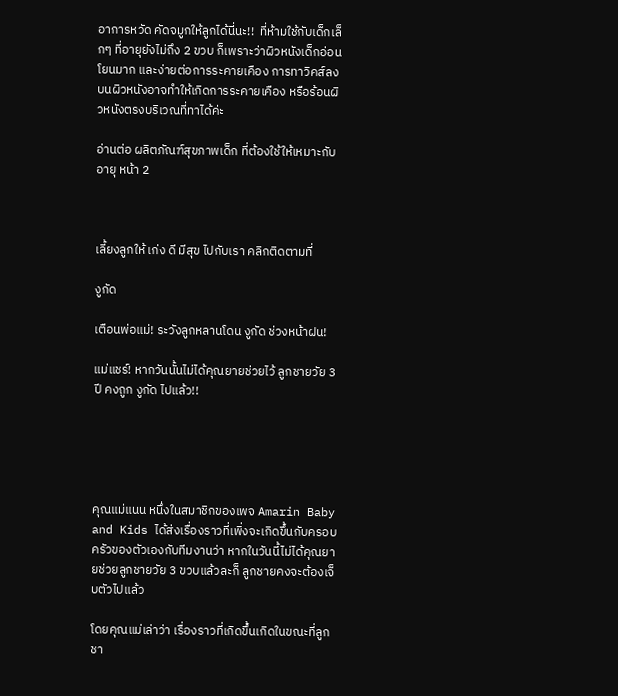อาการหวัด คัดจมูกให้ลูกได้นี่นะ!!  ที่ห้ามใช้กับเด็กเล็กๆ ที่อายุยังไม่ถึง 2 ขวบ ก็เพราะว่าผิวหนังเด็กอ่อนโยนมาก และง่ายต่อการระคายเคือง การทาวิคส์ลงบนผิวหนังอาจทำให้เกิดการระคายเคือง หรือร้อนผิวหนังตรงบริเวณที่ทาได้ค่ะ

อ่านต่อ ผลิตภัณฑ์สุขภาพเด็ก ที่ต้องใช้ให้เหมาะกับอายุ หน้า 2



เลี้ยงลูกให้ เก่ง ดี มีสุข ไปกับเรา คลิกติดตามที่

งูกัด

เตือนพ่อแม่! ระวังลูกหลานโดน งูกัด ช่วงหน้าฝน!

แม่แชร์! หากวันนั้นไม่ได้คุณยายช่วยไว้ ลูกชายวัย 3 ปี คงถูก งูกัด ไปแล้ว!!





คุณแม่แนน หนึ่งในสมาชิกของเพจ Amarin Baby and Kids ได้ส่งเรื่องราวที่เพิ่งจะเกิดขึ้นกับครอบครัวของตัวเองกับทีมงานว่า หากในวันนี้ไม่ได้คุณยายช่วยลูกชายวัย 3 ขวบแล้วละก็ ลูกชายคงจะต้องเจ็บตัวไปแล้ว

โดยคุณแม่เล่าว่า เรื่องราวที่เกิดขึ้นเกิดในขณะที่ลูกชา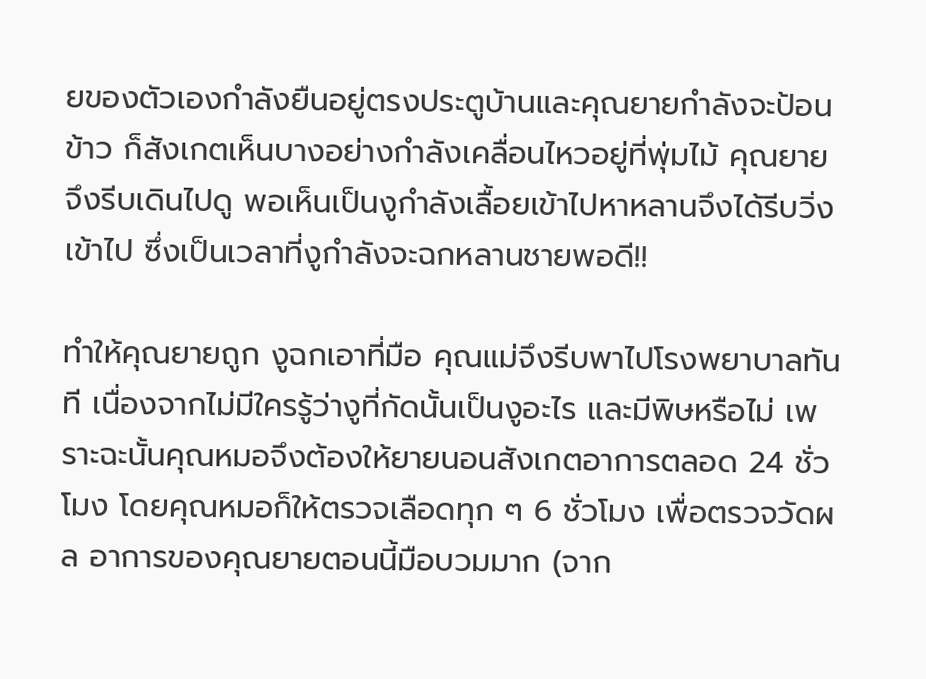ยของตัวเองกำลังยืนอยู่ตรงประตูบ้านและคุณยายกำลังจะป้อนข้าว ก็สังเกตเห็นบางอย่างกำลังเคลื่อนไหวอยู่ที่พุ่มไม้ คุณยายจึงรีบเดินไปดู พอเห็นเป็นงูกำลังเลื้อยเข้าไปหาหลานจึงได้รีบวิ่งเข้าไป ซึ่งเป็นเวลาที่งูกำลังจะฉกหลานชายพอดี!!

ทำให้คุณยายถูก งูฉกเอาที่มือ คุณแม่จึงรีบพาไปโรงพยาบาลทันที เนื่องจากไม่มีใครรู้ว่างูที่กัดนั้นเป็นงูอะไร และมีพิษหรือไม่ เพราะฉะนั้นคุณหมอจึงต้องให้ยายนอนสังเกตอาการตลอด 24 ชั่วโมง โดยคุณหมอก็ให้ตรวจเลือดทุก ๆ 6 ชั่วโมง เพื่อตรวจวัดผล อาการของคุณยายตอนนี้มือบวมมาก (จาก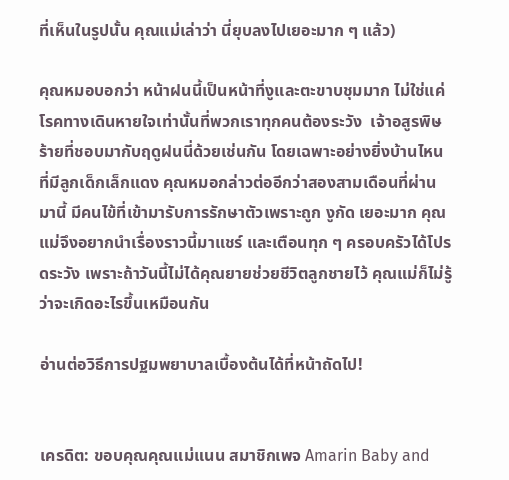ที่เห็นในรูปนั้น คุณแม่เล่าว่า นี่ยุบลงไปเยอะมาก ๆ แล้ว)

คุณหมอบอกว่า หน้าฝนนี้เป็นหน้าที่งูและตะขาบชุมมาก ไม่ใช่แค่โรคทางเดินหายใจเท่านั้นที่พวกเราทุกคนต้องระวัง  เจ้าอสูรพิษร้ายที่ชอบมากับฤดูฝนนี่ด้วยเช่นกัน โดยเฉพาะอย่างยิ่งบ้านไหนที่มีลูกเด็กเล็กแดง คุณหมอกล่าวต่ออีกว่าสองสามเดือนที่ผ่านมานี้ มีคนไข้ที่เข้ามารับการรักษาตัวเพราะถูก งูกัด เยอะมาก คุณแม่จึงอยากนำเรื่องราวนี้มาแชร์ และเตือนทุก ๆ ครอบครัวได้โปรดระวัง เพราะถ้าวันนี้ไม่ได้คุณยายช่วยชีวิตลูกชายไว้ คุณแม่ก็ไม่รู้ว่าจะเกิดอะไรขึ้นเหมือนกัน

อ่านต่อวิธีการปฐมพยาบาลเบื้องต้นได้ที่หน้าถัดไป!


เครดิต: ขอบคุณคุณแม่แนน สมาชิกเพจ Amarin Baby and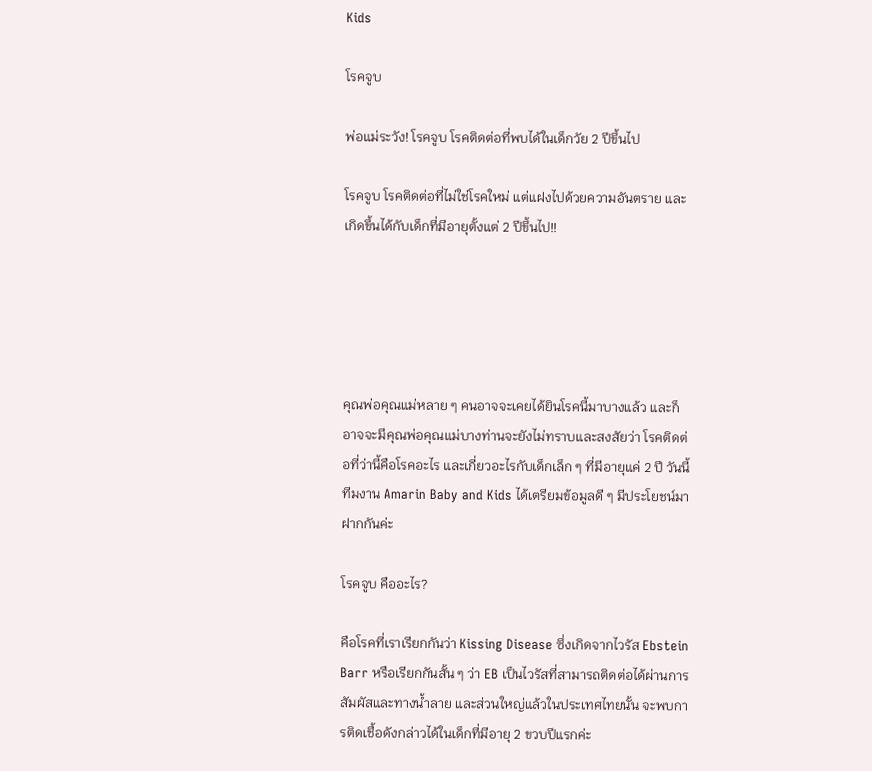Kids

โรคจูบ

พ่อแม่ระวัง! โรคจูบ โรคติดต่อที่พบได้ในเด็กวัย 2 ปีขึ้นไป

โรคจูบ โรคติดต่อที่ไม่ใช่โรคใหม่ แต่แฝงไปด้วยความอันตราย และเกิดขึ้นได้กับเด็กที่มีอายุตั้งแต่ 2 ปีขึ้นไป!!





คุณพ่อคุณแม่หลาย ๆ คนอาจจะเคยได้ยินโรคนี้มาบางแล้ว และก็อาจจะมีคุณพ่อคุณแม่บางท่านจะยังไม่ทราบและสงสัยว่า โรคติดต่อที่ว่านี้คือโรคอะไร และเกี่ยวอะไรกับเด็กเล็ก ๆ ที่มีอายุแค่ 2 ปี วันนี้ทีมงาน Amarin Baby and Kids ได้เตรียมข้อมูลดี ๆ มีประโยชน์มาฝากกันค่ะ

โรคจูบ คืออะไร?

คือโรคที่เราเรียกกันว่า Kissing Disease ซึ่งเกิดจากไวรัส Ebstein Barr หรือเรียกกันสั้น ๆ ว่า EB เป็นไวรัสที่สามารถติดต่อได้ผ่านการสัมผัสและทางน้ำลาย และส่วนใหญ่แล้วในประเทศไทยนั้น จะพบการติดเชื้อดังกล่าวได้ในเด็กที่มีอายุ 2 ขวบปีแรกค่ะ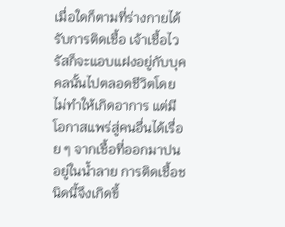เมื่อใดก็ตามที่ร่างกายได้รับการติดเชื้อ เจ้าเชื้อไวรัสก็จะแอบแฝงอยู่กับบุคคลนั้นไปตลอดชีวิตโดยไม่ทำให้เกิดอาการ แต่มีโอกาสแพร่สู่คนอื่นได้เรื่อย ๆ จากเชื้อที่ออกมาปนอยู่ในน้ำลาย การติดเชื้อชนิดนี้จึงเกิดขึ้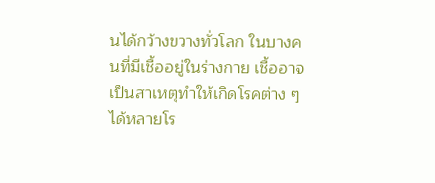นได้กว้างขวางทั่วโลก ในบางคนที่มีเชื้ออยู่ในร่างกาย เชื้ออาจเป็นสาเหตุทำให้เกิดโรคต่าง ๆ ได้หลายโร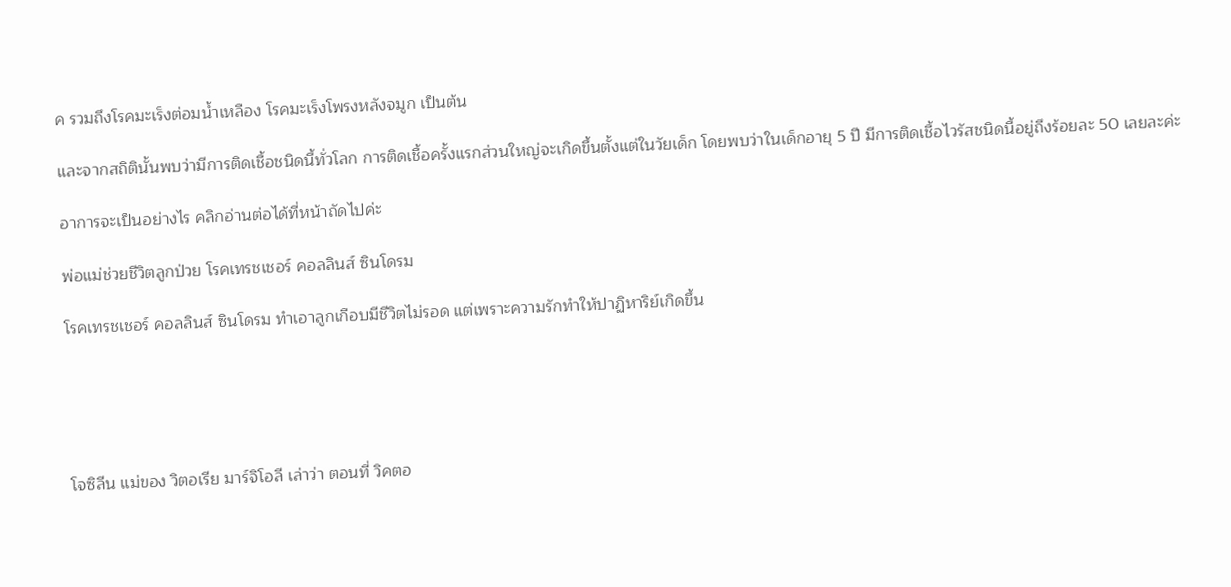ค รวมถึงโรคมะเร็งต่อมน้ำเหลือง โรคมะเร็งโพรงหลังจมูก เป็นต้น

และจากสถิตินั้นพบว่ามีการติดเชื้อชนิดนี้ทั่วโลก การติดเชื้อครั้งแรกส่วนใหญ่จะเกิดขึ้นตั้งแต่ในวัยเด็ก โดยพบว่าในเด็กอายุ 5 ปี มีการติดเชื้อไวรัสชนิดนี้อยู่ถึงร้อยละ 50 เลยละค่ะ

อาการจะเป็นอย่างไร คลิกอ่านต่อได้ที่หน้าถัดไปค่ะ

พ่อแม่ช่วยชีวิตลูกป่วย โรคเทรชเชอร์ คอลลินส์ ซินโดรม

โรคเทรชเชอร์ คอลลินส์ ซินโดรม ทำเอาลูกเกือบมีชีวิตไม่รอด แต่เพราะความรักทำให้ปาฏิหาริย์เกิดขึ้น





โจซิลีน แม่ของ วิตอเรีย มาร์จิโอลี เล่าว่า ตอนที่ วิคตอ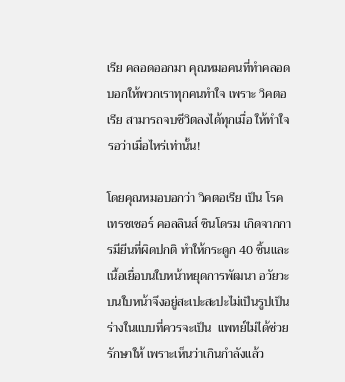เรีย คลอดออกมา คุณหมอคนที่ทำคลอดบอกให้พวกเราทุกคนทำใจ เพราะ วิคตอเรีย สามารถจบชีวิตลงได้ทุกเมื่อ ให้ทำใจรอว่าเมื่อไหร่เท่านั้น!

โดยคุณหมอบอกว่า วิคตอเรีย เป็น โรคเทรชเชอร์ คอลลินส์ ซินโดรม เกิดจากการมียีนที่ผิดปกติ ทำให้กระดูก 40 ชิ้นและเนื้อเยื่อบนใบหน้าหยุดการพัฒนา อวัยวะบนใบหน้าจึงอยู่สะเปะสะปะไม่เป็นรูปเป็นร่างในแบบที่ควรจะเป็น  แพทย์ไม่ได้ช่วยรักษาให้ เพราะเห็นว่าเกินกำลังแล้ว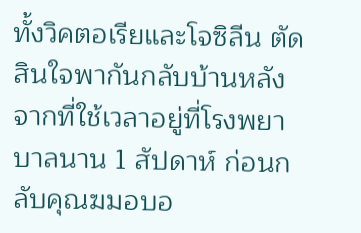ทั้งวิคตอเรียและโจซิลีน ตัดสินใจพากันกลับบ้านหลังจากที่ใช้เวลาอยู่ที่โรงพยาบาลนาน 1 สัปดาห์ ก่อนกลับคุณฆมอบอ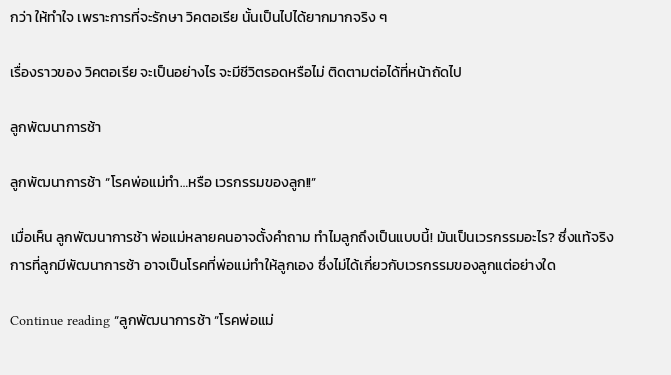กว่า ให้ทำใจ เพราะการที่จะรักษา วิคตอเรีย นั้นเป็นไปได้ยากมากจริง ๆ

เรื่องราวของ วิคตอเรีย จะเป็นอย่างไร จะมีชีวิตรอดหรือไม่ ติดตามต่อได้ที่หน้าถัดไป

ลูกพัฒนาการช้า

ลูกพัฒนาการช้า “โรคพ่อแม่ทำ…หรือ เวรกรรมของลูก!!”

เมื่อเห็น ลูกพัฒนาการช้า พ่อแม่หลายคนอาจตั้งคำถาม ทำไมลูกถึงเป็นแบบนี้! มันเป็นเวรกรรมอะไร? ซึ่งแท้จริงการที่ลูกมีพัฒนาการช้า อาจเป็นโรคที่พ่อแม่ทำให้ลูกเอง ซึ่งไม่ได้เกี่ยวกับเวรกรรมของลูกแต่อย่างใด

Continue reading “ลูกพัฒนาการช้า “โรคพ่อแม่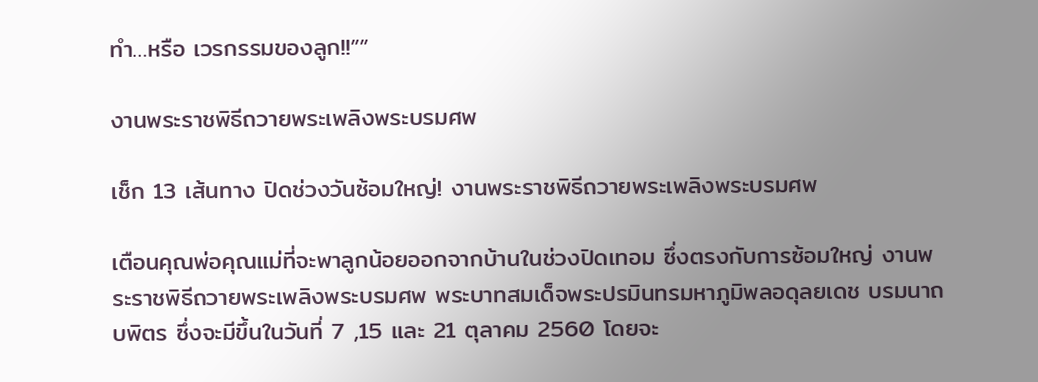ทำ…หรือ เวรกรรมของลูก!!””

งานพระราชพิธีถวายพระเพลิงพระบรมศพ

เช็ก 13 เส้นทาง ปิดช่วงวันซ้อมใหญ่! งานพระราชพิธีถวายพระเพลิงพระบรมศพ

เตือนคุณพ่อคุณแม่ที่จะพาลูกน้อยออกจากบ้านในช่วงปิดเทอม ซึ่งตรงกับการซ้อมใหญ่ งานพระราชพิธีถวายพระเพลิงพระบรมศพ พระบาทสมเด็จพระปรมินทรมหาภูมิพลอดุลยเดช บรมนาถบพิตร ซึ่งจะมีขึ้นในวันที่ 7 ,15 และ 21 ตุลาคม 2560 โดยจะ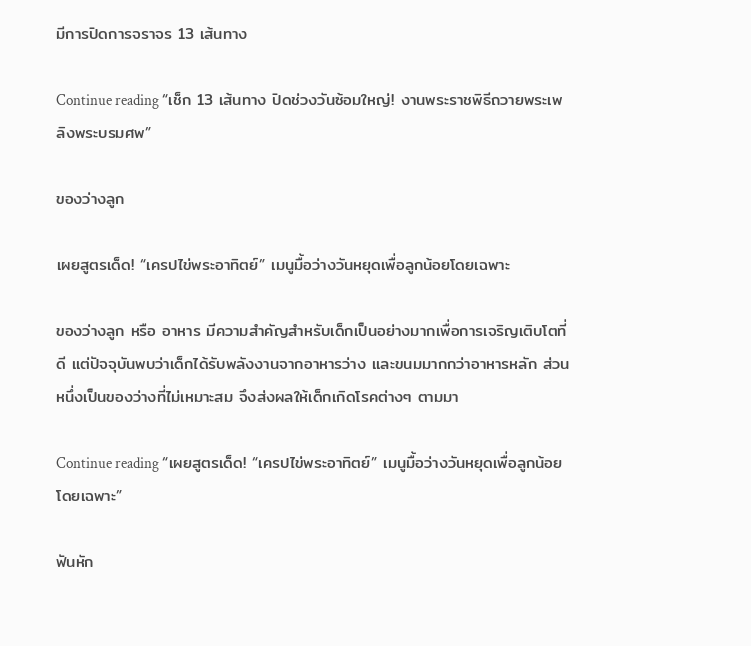มีการปิดการจราจร 13 เส้นทาง

Continue reading “เช็ก 13 เส้นทาง ปิดช่วงวันซ้อมใหญ่! งานพระราชพิธีถวายพระเพลิงพระบรมศพ”

ของว่างลูก

เผยสูตรเด็ด! “เครปไข่พระอาทิตย์” เมนูมื้อว่างวันหยุดเพื่อลูกน้อยโดยเฉพาะ

ของว่างลูก หรือ อาหาร มีความสำคัญสำหรับเด็กเป็นอย่างมากเพื่อการเจริญเติบโตที่ดี แต่ปัจจุบันพบว่าเด็กได้รับพลังงานจากอาหารว่าง และขนมมากกว่าอาหารหลัก ส่วนหนึ่งเป็นของว่างที่ไม่เหมาะสม จึงส่งผลให้เด็กเกิดโรคต่างๆ ตามมา

Continue reading “เผยสูตรเด็ด! “เครปไข่พระอาทิตย์” เมนูมื้อว่างวันหยุดเพื่อลูกน้อยโดยเฉพาะ”

ฟันหัก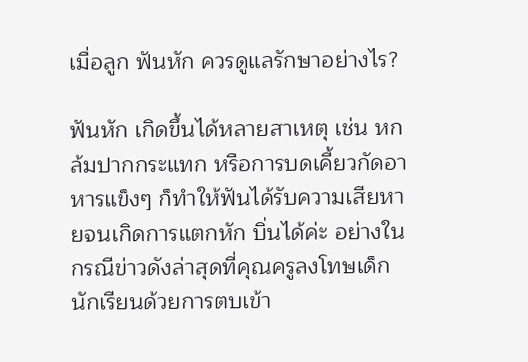เมื่อลูก ฟันหัก ควรดูแลรักษาอย่างไร?

ฟันหัก เกิดขึ้นได้หลายสาเหตุ เช่น หกล้มปากกระแทก หรือการบดเคี้ยวกัดอาหารแข็งๆ ก็ทำให้ฟันได้รับความเสียหายจนเกิดการแตกหัก บิ่นได้ค่ะ อย่างในกรณีข่าวดังล่าสุดที่คุณครูลงโทษเด็กนักเรียนด้วยการตบเข้า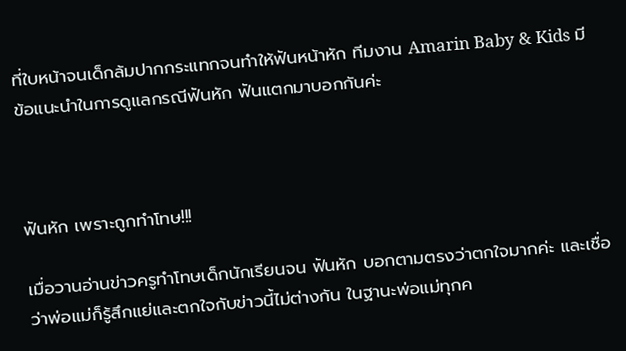ที่ใบหน้าจนเด็กล้มปากกระแทกจนทำให้ฟันหน้าหัก ทีมงาน Amarin Baby & Kids มีข้อแนะนำในการดูแลกรณีฟันหัก ฟันแตกมาบอกกันค่ะ



ฟันหัก เพราะถูกทำโทษ!!!

เมื่อวานอ่านข่าวครูทำโทษเด็กนักเรียนจน ฟันหัก บอกตามตรงว่าตกใจมากค่ะ และเชื่อว่าพ่อแม่ก็รู้สึกแย่และตกใจกับข่าวนี้ไม่ต่างกัน ในฐานะพ่อแม่ทุกค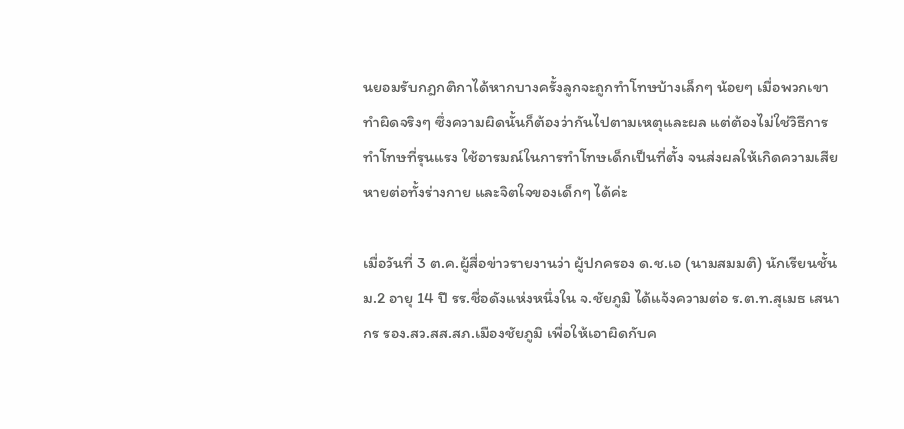นยอมรับกฎกติกาได้หากบางครั้งลูกจะถูกทำโทษบ้างเล็กๆ น้อยๆ เมื่อพวกเขาทำผิดจริงๆ ซึ่งความผิดนั้นก็ต้องว่ากันไปตามเหตุและผล แต่ต้องไม่ใช่วิธีการทำโทษที่รุนแรง ใช้อารมณ์ในการทำโทษเด็กเป็นที่ตั้ง จนส่งผลให้เกิดความเสียหายต่อทั้งร่างกาย และจิตใจของเด็กๆ ได้ค่ะ

เมื่อวันที่ 3 ต.ค.ผู้สื่อข่าวรายงานว่า ผู้ปกครอง ด.ช.เอ (นามสมมติ) นักเรียนชั้น ม.2 อายุ 14 ปี รร.ชื่อดังแห่งหนึ่งใน จ.ชัยภูมิ ได้แจ้งความต่อ ร.ต.ท.สุเมธ เสนากร รอง.สว.สส.สภ.เมืองชัยภูมิ เพื่อให้เอาผิดกับค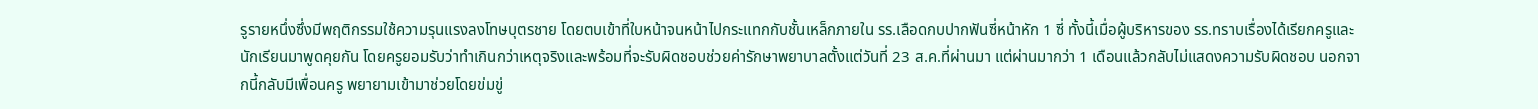รูรายหนึ่งซึ่งมีพฤติกรรมใช้ความรุนแรงลงโทษบุตรชาย โดยตบเข้าที่ใบหน้าจนหน้าไปกระแทกกับชั้นเหล็กภายใน รร.เลือดกบปากฟันซี่หน้าหัก 1 ซี่ ทั้งนี้เมื่อผู้บริหารของ รร.ทราบเรื่องได้เรียกครูและนักเรียนมาพูดคุยกัน โดยครูยอมรับว่าทำเกินกว่าเหตุจริงและพร้อมที่จะรับผิดชอบช่วยค่ารักษาพยาบาลตั้งแต่วันที่ 23 ส.ค.ที่ผ่านมา แต่ผ่านมากว่า 1 เดือนแล้วกลับไม่แสดงความรับผิดชอบ นอกจากนี้กลับมีเพื่อนครู พยายามเข้ามาช่วยโดยข่มขู่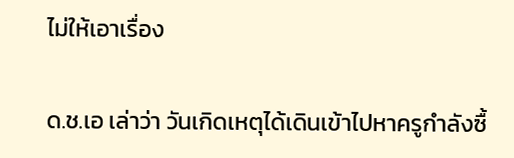ไม่ให้เอาเรื่อง

ด.ช.เอ เล่าว่า วันเกิดเหตุได้เดินเข้าไปหาครูกำลังซื้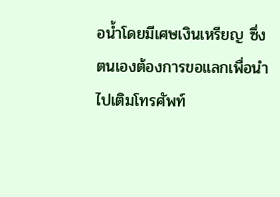อน้ำโดยมีเศษเงินเหรียญ ซึ่งตนเองต้องการขอแลกเพื่อนำไปเติมโทรศัพท์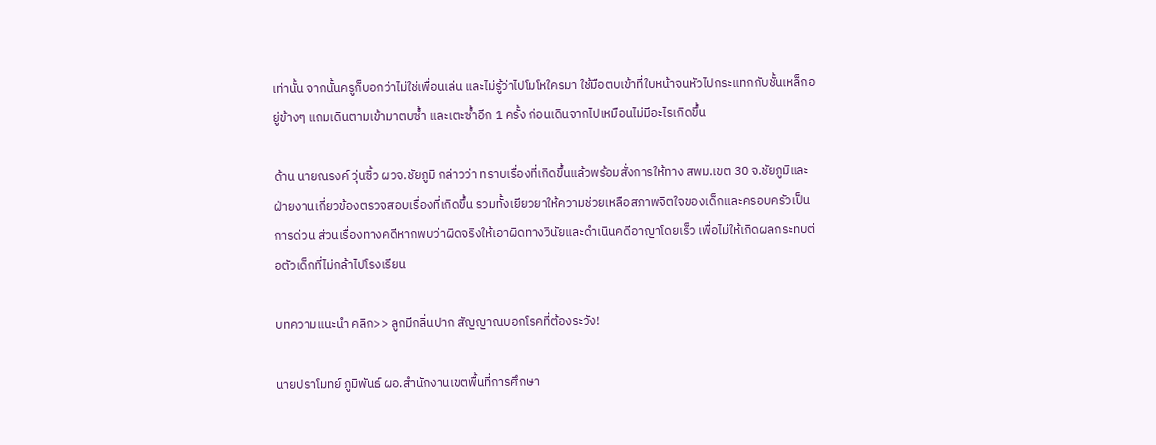เท่านั้น จากนั้นครูก็บอกว่าไม่ใช่เพื่อนเล่น และไม่รู้ว่าไปโมโหใครมา ใช้มือตบเข้าที่ใบหน้าจนหัวไปกระแทกกับชั้นเหล็กอยู่ข้างๆ แถมเดินตามเข้ามาตบซ้ำ และเตะซ้ำอีก 1 ครั้ง ก่อนเดินจากไปเหมือนไม่มีอะไรเกิดขึ้น

ด้าน นายณรงค์ วุ่นซิ้ว ผวจ.ชัยภูมิ กล่าวว่า ทราบเรื่องที่เกิดขึ้นแล้วพร้อมสั่งการให้ทาง สพม.เขต 30 จ.ชัยภูมิและฝ่ายงานเกี่ยวข้องตรวจสอบเรื่องที่เกิดขึ้น รวมทั้งเยียวยาให้ความช่วยเหลือสภาพจิตใจของเด็กและครอบครัวเป็นการด่วน ส่วนเรื่องทางคดีหากพบว่าผิดจริงให้เอาผิดทางวินัยและดำเนินคดีอาญาโดยเร็ว เพื่อไม่ให้เกิดผลกระทบต่อตัวเด็กที่ไม่กล้าไปโรงเรียน

บทความแนะนำ คลิก>> ลูกมีกลิ่นปาก สัญญาณบอกโรคที่ต้องระวัง!

นายปราโมทย์ ภูมิพันธ์ ผอ.สำนักงานเขตพื้นที่การศึกษา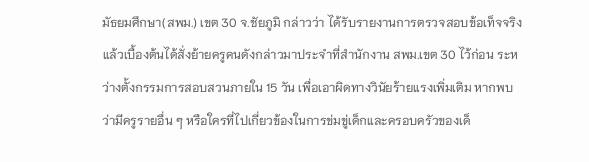มัธยมศึกษา(สพม.) เขต 30 จ.ชัยภูมิ กล่าวว่า ได้รับรายงานการตรวจสอบข้อเท็จจริงแล้วเบื้องต้นได้สั่งย้ายครูคนดังกล่าวมาประจำที่สำนักงาน สพม.เขต 30 ไว้ก่อน ระหว่างตั้งกรรมการสอบสวนภายใน 15 วัน เพื่อเอาผิดทางวินัยร้ายแรงเพิ่มเติม หากพบว่ามีครูรายอื่น ๆ หรือใครที่ไปเกี่ยวข้องในการข่มขู่เด็กและครอบครัวของเด็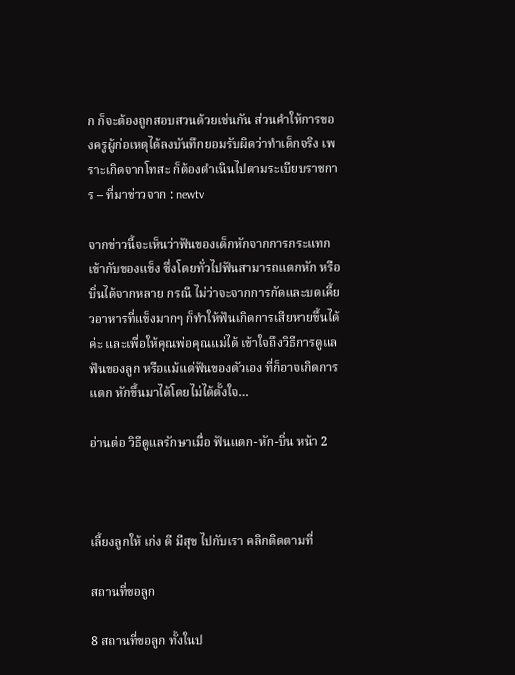ก ก็จะต้องถูกสอบสวนด้วยเช่นกัน ส่วนคำให้การของครูผู้ก่อเหตุได้ลงบันทึกยอมรับผิดว่าทำเด็กจริง เพราะเกิดจากโทสะ ก็ต้องดำเนินไปตามระเบียบราชการ – ที่มาข่าวจาก : newtv

จากข่าวนี้จะเห็นว่าฟันของเด็กหักจากการกระแทกเข้ากับของแข็ง ซึ่งโดยทั่วไปฟันสามารถแตกหัก หรือบิ่นได้จากหลาย กรณี ไม่ว่าจะจากการกัดและบดเคี้ยวอาหารที่แข็งมากๆ ก็ทำให้ฟันเกิดการเสียหายขึ้นได้ค่ะ และเพื่อให้คุณพ่อคุณแม่ได้ เข้าใจถึงวิธีการดูแลฟันของลูก หรือแม้แต่ฟันของตัวเอง ที่ก็อาจเกิดการแตก หักขึ้นมาได้โดยไม่ได้ตั้งใจ…

อ่านต่อ วิธีดูแลรักษาเมื่อ ฟันแตก-หัก-บิ่น หน้า 2



เลี้ยงลูกให้ เก่ง ดี มีสุข ไปกับเรา คลิกติดตามที่

สถานที่ขอลูก

8 สถานที่ขอลูก ทั้งในป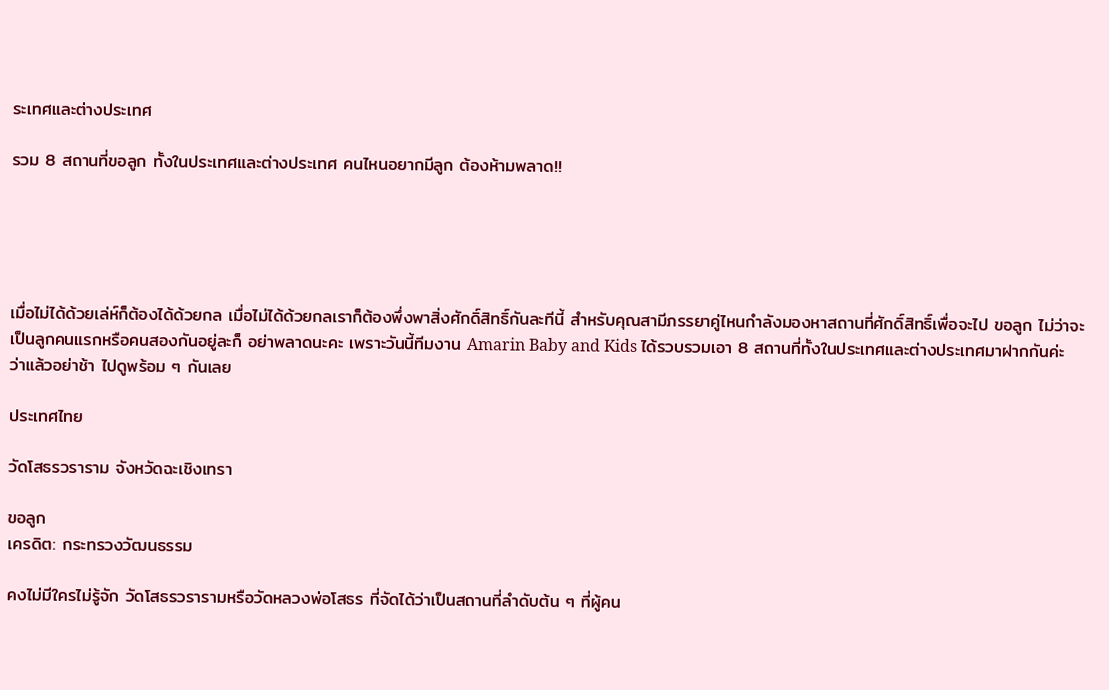ระเทศและต่างประเทศ

รวม 8 สถานที่ขอลูก ทั้งในประเทศและต่างประเทศ คนไหนอยากมีลูก ต้องห้ามพลาด!!





เมื่อไม่ได้ด้วยเล่ห์ก็ต้องได้ด้วยกล เมื่อไม่ได้ด้วยกลเราก็ต้องพึ่งพาสิ่งศักดิ์สิทธิ์กันละทีนี้ สำหรับคุณสามีภรรยาคู่ไหนกำลังมองหาสถานที่ศักดิ์สิทธิ์เพื่อจะไป ขอลูก ไม่ว่าจะเป็นลูกคนแรกหรือคนสองกันอยู่ละก็ อย่าพลาดนะคะ เพราะวันนี้ทีมงาน Amarin Baby and Kids ได้รวบรวมเอา 8 สถานที่ทั้งในประเทศและต่างประเทศมาฝากกันค่ะ ว่าแล้วอย่าช้า ไปดูพร้อม ๆ กันเลย

ประเทศไทย

วัดโสธรวราราม จังหวัดฉะเชิงเทรา

ขอลูก
เครดิต: กระทรวงวัฒนธรรม

คงไม่มีใครไม่รู้จัก วัดโสธรวรารามหรือวัดหลวงพ่อโสธร ที่จัดได้ว่าเป็นสถานที่ลำดับต้น ๆ ที่ผู้คน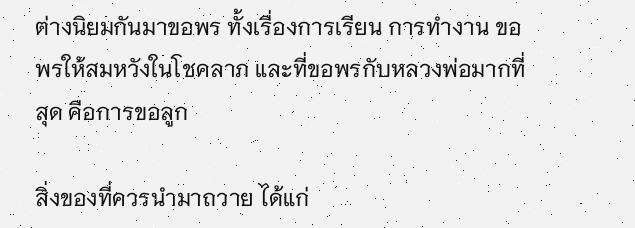ต่างนิยมกันมาขอพร ทั้งเรื่องการเรียน การทำงาน ขอพรให้สมหวังในโชคลาภ และที่ขอพรกับหลวงพ่อมากที่สุด คือการขอลูก

สิ่งของที่ควรนำมาถวาย ได้แก่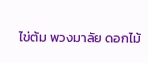ไข่ต้ม พวงมาลัย ดอกไม้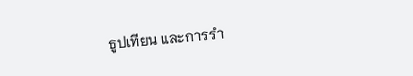ธูปเทียน และการรำ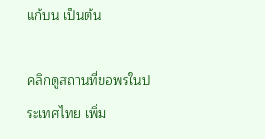แก้บน เป็นต้น

คลิกดูสถานที่ขอพรในประเทศไทย เพิ่ม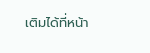เติมได้ที่หน้า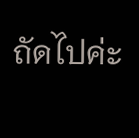ถัดไปค่ะ